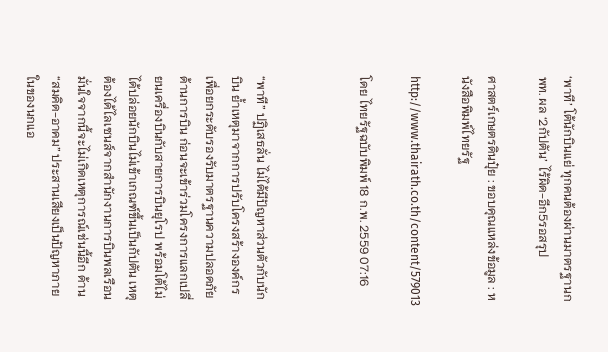‘พาที’ โต้นักบินแย่ ทุกคนต้องผ่านมาตรฐานกพท. ผล ‘2กัปตัน’ ไร้ผิด-อีก5รอสรุป

ศาสตร์เกษตรดินปุ๋ย : ขอบคุณแหล่งข้อมูล : หนังสือพิมพ์ไทยรัฐ

http://www.thairath.co.th/content/579013

โดย ไทยรัฐฉบับพิมพ์ 18 ก.พ. 2559 07:16



“พาที” ปฏิเสธลั่น ไม่ได้มีปัญหาส่วนตัวกับนักบิน ย้ำเหตุมาจากการปรับโครงสร้างองค์กรเพื่อยกระดับรองรับมาตรฐานความปลอดภัย ด้านการบิน ก่อนจะเข้าร่วมโครงการแลกเปลี่ยนเครื่องบินกับสายการบินยุโรป พร้อมโต้ไม่ได้ปล่อยนักบินไม่เข้าเกณฑ์ขึ้นเป็นกัปตัน เหตุต้องได้ไลเซนส์จากสำนักงานการบินพลเรือน มั่นใจจากนี้จะไม่เกิดเหตุการณ์เช่นนี้อีก ด้าน “สมคิด-อาคม” ประสานเสียงเป็นปัญหาภายในของนกแอ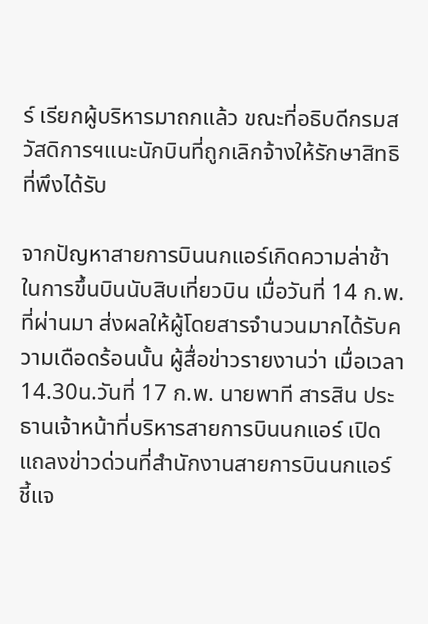ร์ เรียกผู้บริหารมาถกแล้ว ขณะที่อธิบดีกรมสวัสดิการฯแนะนักบินที่ถูกเลิกจ้างให้รักษาสิทธิที่พึงได้รับ

จากปัญหาสายการบินนกแอร์เกิดความล่าช้าในการขึ้นบินนับสิบเที่ยวบิน เมื่อวันที่ 14 ก.พ.ที่ผ่านมา ส่งผลให้ผู้โดยสารจำนวนมากได้รับความเดือดร้อนนั้น ผู้สื่อข่าวรายงานว่า เมื่อเวลา 14.30น.วันที่ 17 ก.พ. นายพาที สารสิน ประธานเจ้าหน้าที่บริหารสายการบินนกแอร์ เปิดแถลงข่าวด่วนที่สำนักงานสายการบินนกแอร์ ชี้แจ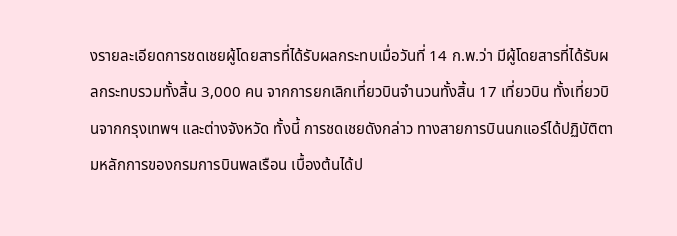งรายละเอียดการชดเชยผู้โดยสารที่ได้รับผลกระทบเมื่อวันที่ 14 ก.พ.ว่า มีผู้โดยสารที่ได้รับผลกระทบรวมทั้งสิ้น 3,000 คน จากการยกเลิกเที่ยวบินจำนวนทั้งสิ้น 17 เที่ยวบิน ทั้งเที่ยวบินจากกรุงเทพฯ และต่างจังหวัด ทั้งนี้ การชดเชยดังกล่าว ทางสายการบินนกแอร์ได้ปฏิบัติตามหลักการของกรมการบินพลเรือน เบื้องต้นได้ป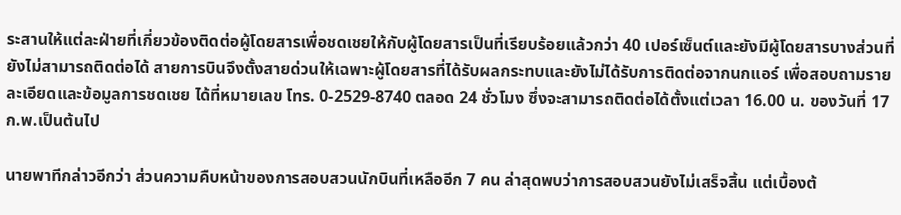ระสานให้แต่ละฝ่ายที่เกี่ยวข้องติดต่อผู้โดยสารเพื่อชดเชยให้กับผู้โดยสารเป็นที่เรียบร้อยแล้วกว่า 40 เปอร์เซ็นต์และยังมีผู้โดยสารบางส่วนที่ยังไม่สามารถติดต่อได้ สายการบินจึงตั้งสายด่วนให้เฉพาะผู้โดยสารที่ได้รับผลกระทบและยังไม่ได้รับการติดต่อจากนกแอร์ เพื่อสอบถามรายละเอียดและข้อมูลการชดเชย ได้ที่หมายเลข โทร. 0-2529-8740 ตลอด 24 ชั่วโมง ซึ่งจะสามารถติดต่อได้ตั้งแต่เวลา 16.00 น. ของวันที่ 17 ก.พ.เป็นต้นไป

นายพาทีกล่าวอีกว่า ส่วนความคืบหน้าของการสอบสวนนักบินที่เหลืออีก 7 คน ล่าสุดพบว่าการสอบสวนยังไม่เสร็จสิ้น แต่เบื้องต้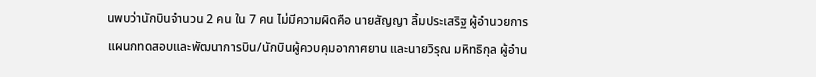นพบว่านักบินจำนวน 2 คน ใน 7 คน ไม่มีความผิดคือ นายสัญญา ลิ้มประเสริฐ ผู้อำนวยการแผนกทดสอบและพัฒนาการบิน/นักบินผู้ควบคุมอากาศยาน และนายวิรุณ มหิทธิกุล ผู้อำน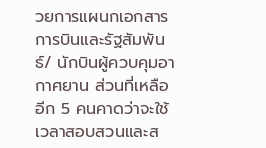วยการแผนกเอกสารการบินและรัฐสัมพันธ์/ นักบินผู้ควบคุมอากาศยาน ส่วนที่เหลืออีก 5 คนคาดว่าจะใช้เวลาสอบสวนและส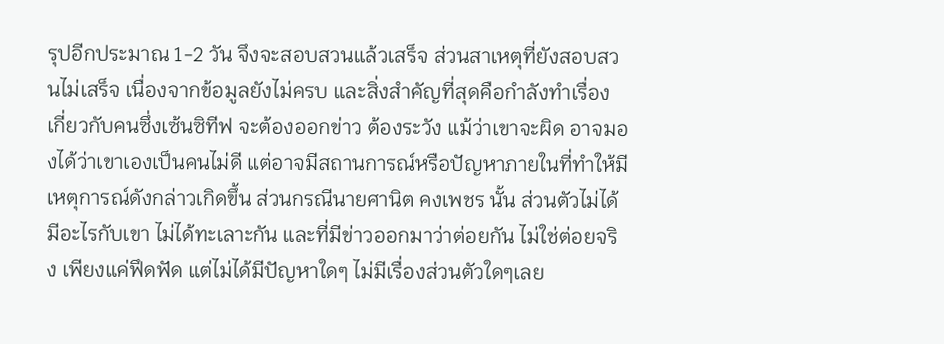รุปอีกประมาณ 1-2 วัน จึงจะสอบสวนแล้วเสร็จ ส่วนสาเหตุที่ยังสอบสวนไม่เสร็จ เนื่องจากข้อมูลยังไม่ครบ และสิ่งสำคัญที่สุดคือกำลังทำเรื่องเกี่ยวกับคนซึ่งเซ้นซิทีฟ จะต้องออกข่าว ต้องระวัง แม้ว่าเขาจะผิด อาจมองได้ว่าเขาเองเป็นคนไม่ดี แต่อาจมีสถานการณ์หรือปัญหาภายในที่ทำให้มีเหตุการณ์ดังกล่าวเกิดขึ้น ส่วนกรณีนายศานิต คงเพชร นั้น ส่วนตัวไม่ได้มีอะไรกับเขา ไม่ได้ทะเลาะกัน และที่มีข่าวออกมาว่าต่อยกัน ไม่ใช่ต่อยจริง เพียงแค่ฟึดฟัด แต่ไม่ได้มีปัญหาใดๆ ไม่มีเรื่องส่วนตัวใดๆเลย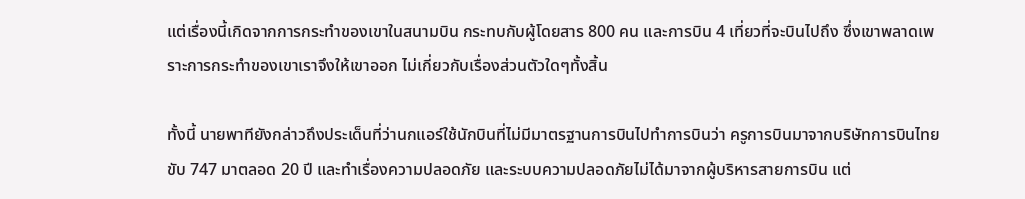แต่เรื่องนี้เกิดจากการกระทำของเขาในสนามบิน กระทบกับผู้โดยสาร 800 คน และการบิน 4 เที่ยวที่จะบินไปถึง ซึ่งเขาพลาดเพราะการกระทำของเขาเราจึงให้เขาออก ไม่เกี่ยวกับเรื่องส่วนตัวใดๆทั้งสิ้น

ทั้งนี้ นายพาทียังกล่าวถึงประเด็นที่ว่านกแอร์ใช้นักบินที่ไม่มีมาตรฐานการบินไปทำการบินว่า ครูการบินมาจากบริษัทการบินไทย ขับ 747 มาตลอด 20 ปี และทำเรื่องความปลอดภัย และระบบความปลอดภัยไม่ได้มาจากผู้บริหารสายการบิน แต่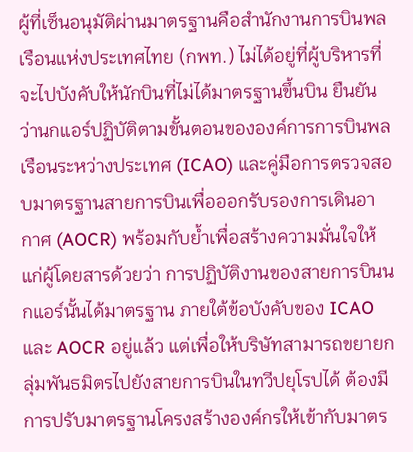ผู้ที่เซ็นอนุมัติผ่านมาตรฐานคือสำนักงานการบินพลเรือนแห่งประเทศไทย (กพท.) ไม่ได้อยู่ที่ผู้บริหารที่จะไปบังคับให้นักบินที่ไม่ได้มาตรฐานขึ้นบิน ยืนยันว่านกแอร์ปฏิบัติตามขั้นตอนขององค์การการบินพลเรือนระหว่างประเทศ (ICAO) และคู่มือการตรวจสอบมาตรฐานสายการบินเพื่อออกรับรองการเดินอากาศ (AOCR) พร้อมกับย้ำเพื่อสร้างความมั่นใจให้แก่ผู้โดยสารด้วยว่า การปฏิบัติงานของสายการบินนกแอร์นั้นได้มาตรฐาน ภายใต้ข้อบังคับของ ICAO และ AOCR อยู่แล้ว แต่เพื่อให้บริษัทสามารถขยายกลุ่มพันธมิตรไปยังสายการบินในทวีปยุโรปได้ ต้องมีการปรับมาตรฐานโครงสร้างองค์กรให้เข้ากับมาตร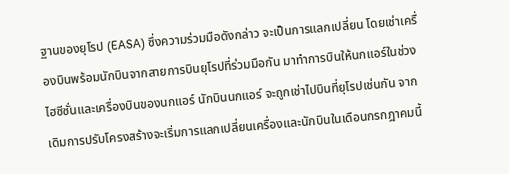ฐานของยุโรป (EASA) ซึ่งความร่วมมือดังกล่าว จะเป็นการแลกเปลี่ยน โดยเช่าเครื่องบินพร้อมนักบินจากสายการบินยุโรปที่ร่วมมือกัน มาทำการบินให้นกแอร์ในช่วงไฮซีซั่นและเครื่องบินของนกแอร์ นักบินนกแอร์ จะถูกเช่าไปบินที่ยุโรปเช่นกัน จากเดิมการปรับโครงสร้างจะเริ่มการแลกเปลี่ยนเครื่องและนักบินในเดือนกรกฎาคมนี้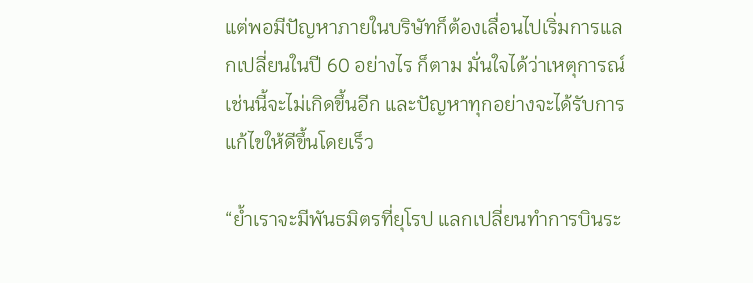แต่พอมีปัญหาภายในบริษัทก็ต้องเลื่อนไปเริ่มการแลกเปลี่ยนในปี 60 อย่างไร ก็ตาม มั่นใจได้ว่าเหตุการณ์เช่นนี้จะไม่เกิดขึ้นอีก และปัญหาทุกอย่างจะได้รับการแก้ไขให้ดีขึ้นโดยเร็ว

“ย้ำเราจะมีพันธมิตรที่ยุโรป แลกเปลี่ยนทำการบินระ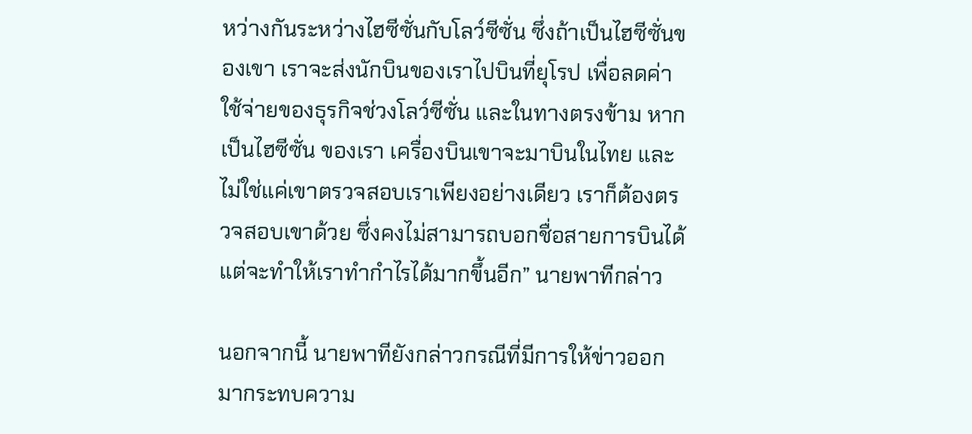หว่างกันระหว่างไฮซีซั่นกับโลว์ซีซั่น ซึ่งถ้าเป็นไฮซีซั่นของเขา เราจะส่งนักบินของเราไปบินที่ยุโรป เพื่อลดค่าใช้จ่ายของธุรกิจช่วงโลว์ซีซั่น และในทางตรงข้าม หากเป็นไฮซีซั่น ของเรา เครื่องบินเขาจะมาบินในไทย และไม่ใช่แค่เขาตรวจสอบเราเพียงอย่างเดียว เราก็ต้องตรวจสอบเขาด้วย ซึ่งคงไม่สามารถบอกชื่อสายการบินได้ แต่จะทำให้เราทำกำไรได้มากขึ้นอีก” นายพาทีกล่าว

นอกจากนี้ นายพาทียังกล่าวกรณีที่มีการให้ข่าวออกมากระทบความ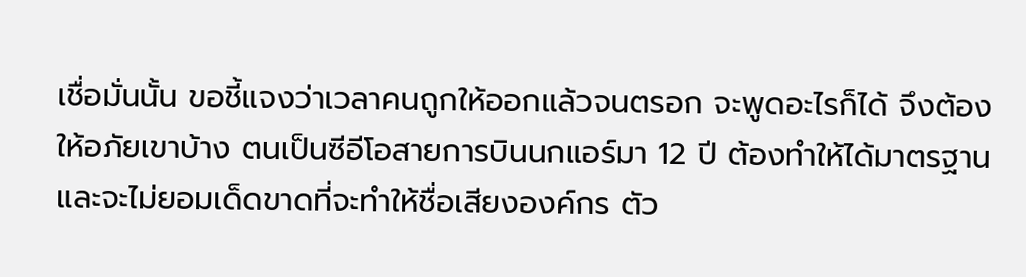เชื่อมั่นนั้น ขอชี้แจงว่าเวลาคนถูกให้ออกแล้วจนตรอก จะพูดอะไรก็ได้ จึงต้องให้อภัยเขาบ้าง ตนเป็นซีอีโอสายการบินนกแอร์มา 12 ปี ต้องทำให้ได้มาตรฐาน และจะไม่ยอมเด็ดขาดที่จะทำให้ชื่อเสียงองค์กร ตัว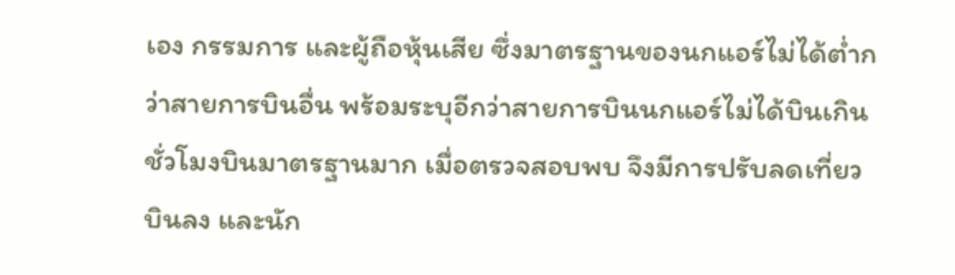เอง กรรมการ และผู้ถือหุ้นเสีย ซึ่งมาตรฐานของนกแอร์ไม่ได้ต่ำกว่าสายการบินอื่น พร้อมระบุอีกว่าสายการบินนกแอร์ไม่ได้บินเกินชั่วโมงบินมาตรฐานมาก เมื่อตรวจสอบพบ จึงมีการปรับลดเที่ยวบินลง และนัก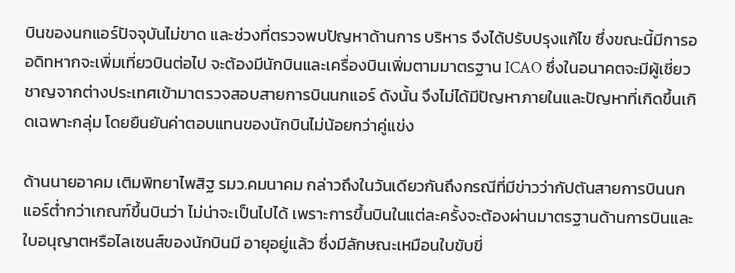บินของนกแอร์ปัจจุบันไม่ขาด และช่วงที่ตรวจพบปัญหาด้านการ บริหาร จึงได้ปรับปรุงแก้ไข ซึ่งขณะนี้มีการออดิทหากจะเพิ่มเที่ยวบินต่อไป จะต้องมีนักบินและเครื่องบินเพิ่มตามมาตรฐาน ICAO ซึ่งในอนาคตจะมีผู้เชี่ยวชาญจากต่างประเทศเข้ามาตรวจสอบสายการบินนกแอร์ ดังนั้น จึงไม่ได้มีปัญหาภายในและปัญหาที่เกิดขึ้นเกิดเฉพาะกลุ่ม โดยยืนยันค่าตอบแทนของนักบินไม่น้อยกว่าคู่แข่ง

ด้านนายอาคม เติมพิทยาไพสิฐ รมว.คมนาคม กล่าวถึงในวันเดียวกันถึงกรณีที่มีข่าวว่ากัปตันสายการบินนกแอร์ต่ำกว่าเกณฑ์ขึ้นบินว่า ไม่น่าจะเป็นไปได้ เพราะการขึ้นบินในแต่ละครั้งจะต้องผ่านมาตรฐานด้านการบินและใบอนุญาตหรือไลเซนส์ของนักบินมี อายุอยู่แล้ว ซึ่งมีลักษณะเหมือนใบขับขี่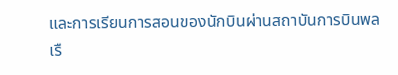และการเรียนการสอนของนักบินผ่านสถาบันการบินพลเรื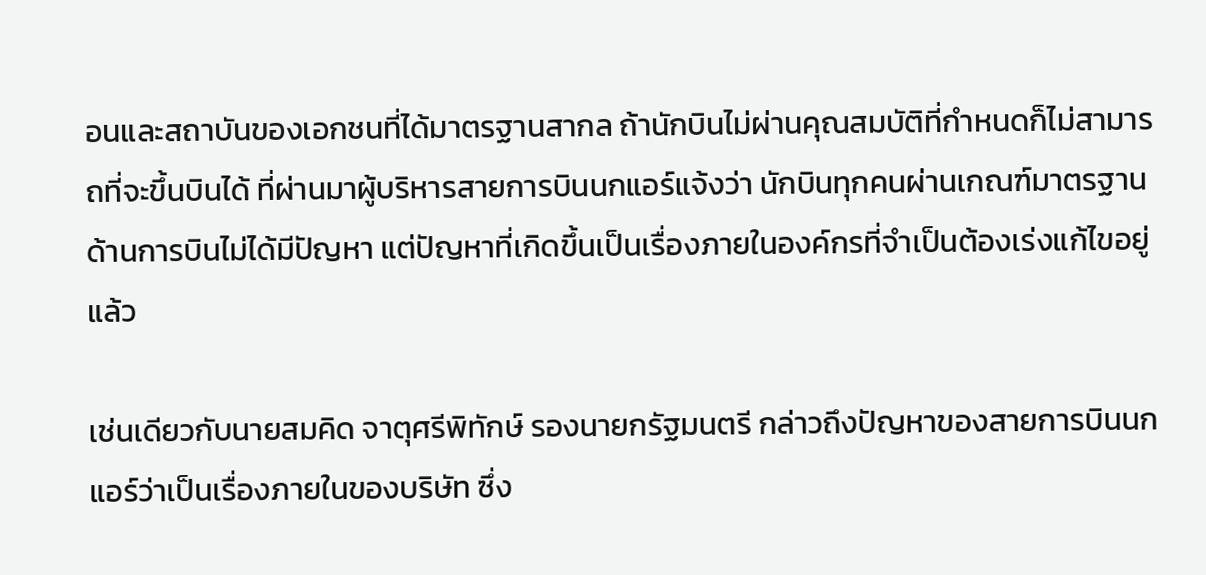อนและสถาบันของเอกชนที่ได้มาตรฐานสากล ถ้านักบินไม่ผ่านคุณสมบัติที่กำหนดก็ไม่สามารถที่จะขึ้นบินได้ ที่ผ่านมาผู้บริหารสายการบินนกแอร์แจ้งว่า นักบินทุกคนผ่านเกณฑ์มาตรฐานด้านการบินไม่ได้มีปัญหา แต่ปัญหาที่เกิดขึ้นเป็นเรื่องภายในองค์กรที่จำเป็นต้องเร่งแก้ไขอยู่แล้ว

เช่นเดียวกับนายสมคิด จาตุศรีพิทักษ์ รองนายกรัฐมนตรี กล่าวถึงปัญหาของสายการบินนกแอร์ว่าเป็นเรื่องภายในของบริษัท ซึ่ง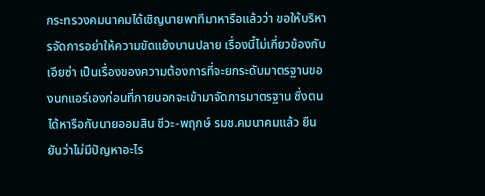กระทรวงคมนาคมได้เชิญนายพาทีมาหารือแล้วว่า ขอให้บริหารจัดการอย่าให้ความขัดแย้งบานปลาย เรื่องนี้ไม่เกี่ยวข้องกับเอียซ่า เป็นเรื่องของความต้องการที่จะยกระดับมาตรฐานของนกแอร์เองก่อนที่ภายนอกจะเข้ามาจัดการมาตรฐาน ซึ่งตนได้หารือกับนายออมสิน ชีวะ-พฤกษ์ รมช.คมนาคมแล้ว ยืนยันว่าไม่มีปัญหาอะไร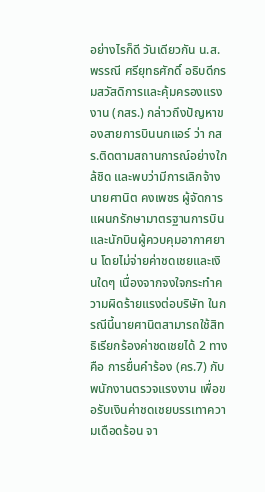อย่างไรก็ดี วันเดียวกัน น.ส.พรรณี ศรียุทธศักดิ์ อธิบดีกรมสวัสดิการและคุ้มครองแรงงาน (กสร.) กล่าวถึงปัญหาของสายการบินนกแอร์ ว่า กสร.ติดตามสถานการณ์อย่างใกล้ชิด และพบว่ามีการเลิกจ้างนายศานิต คงเพชร ผู้จัดการแผนกรักษามาตรฐานการบินและนักบินผู้ควบคุมอากาศยาน โดยไม่จ่ายค่าชดเชยและเงินใดๆ เนื่องจากจงใจกระทำความผิดร้ายแรงต่อบริษัท ในกรณีนี้นายศานิตสามารถใช้สิทธิเรียกร้องค่าชดเชยได้ 2 ทาง คือ การยื่นคำร้อง (คร.7) กับพนักงานตรวจแรงงาน เพื่อขอรับเงินค่าชดเชยบรรเทาความเดือดร้อน จา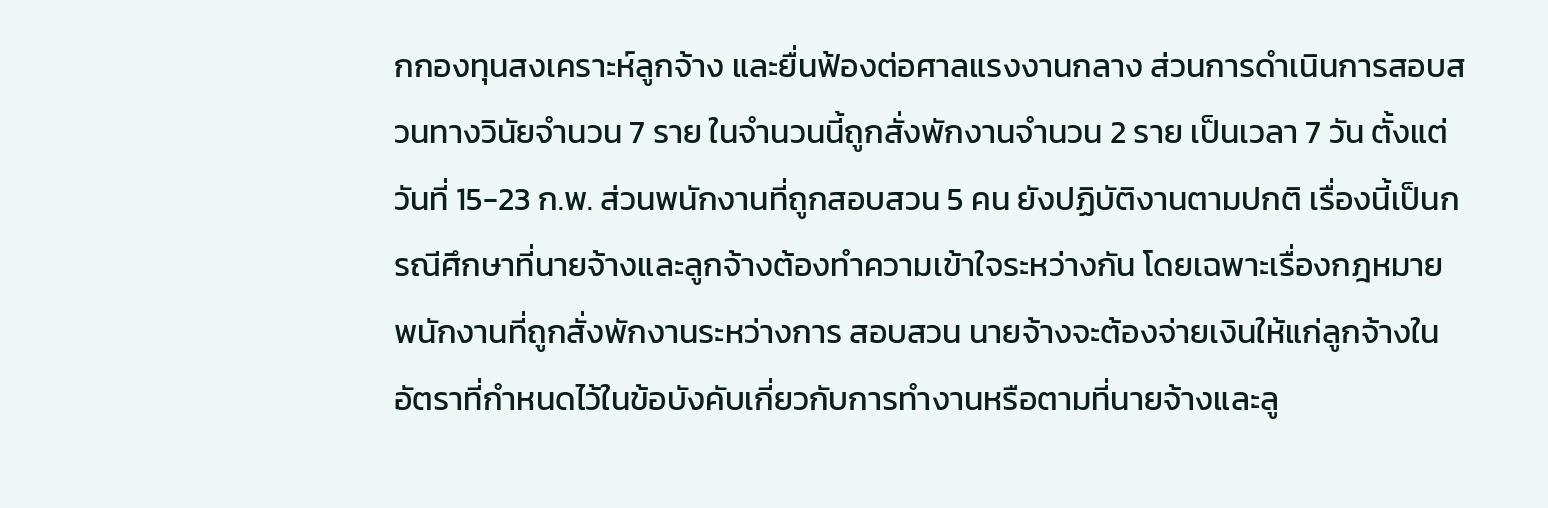กกองทุนสงเคราะห์ลูกจ้าง และยื่นฟ้องต่อศาลแรงงานกลาง ส่วนการดำเนินการสอบสวนทางวินัยจำนวน 7 ราย ในจำนวนนี้ถูกสั่งพักงานจำนวน 2 ราย เป็นเวลา 7 วัน ตั้งแต่วันที่ 15-23 ก.พ. ส่วนพนักงานที่ถูกสอบสวน 5 คน ยังปฏิบัติงานตามปกติ เรื่องนี้เป็นกรณีศึกษาที่นายจ้างและลูกจ้างต้องทำความเข้าใจระหว่างกัน โดยเฉพาะเรื่องกฎหมาย พนักงานที่ถูกสั่งพักงานระหว่างการ สอบสวน นายจ้างจะต้องจ่ายเงินให้แก่ลูกจ้างในอัตราที่กำหนดไว้ในข้อบังคับเกี่ยวกับการทำงานหรือตามที่นายจ้างและลู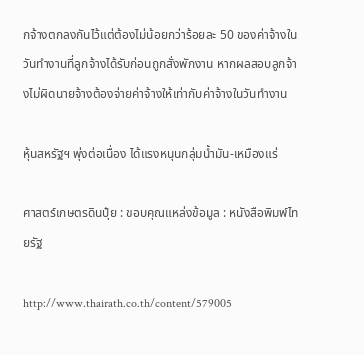กจ้างตกลงกันไว้แต่ต้องไม่น้อยกว่าร้อยละ 50 ของค่าจ้างในวันทำงานที่ลูกจ้างได้รับก่อนถูกสั่งพักงาน หากผลสอบลูกจ้างไม่ผิดนายจ้างต้องจ่ายค่าจ้างให้เท่ากับค่าจ้างในวันทำงาน

หุ้นสหรัฐฯ พุ่งต่อเนื่อง ได้แรงหนุนกลุ่มน้ำมัน-เหมืองแร่

ศาสตร์เกษตรดินปุ๋ย : ขอบคุณแหล่งข้อมูล : หนังสือพิมพ์ไทยรัฐ

http://www.thairath.co.th/content/579005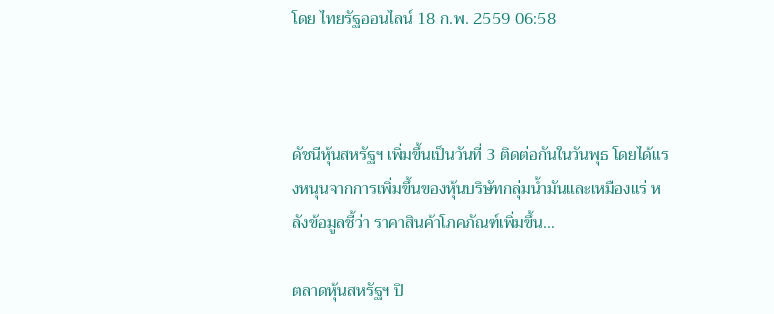โดย ไทยรัฐออนไลน์ 18 ก.พ. 2559 06:58



ดัชนีหุ้นสหรัฐฯ เพิ่มขึ้นเป็นวันที่ 3 ติดต่อกันในวันพุธ โดยได้แรงหนุนจากการเพิ่มขึ้นของหุ้นบริษัทกลุ่มน้ำมันและเหมืองแร่ หลังข้อมูลชี้ว่า ราคาสินค้าโภคภัณฑ์เพิ่มขึ้น…

ตลาดหุ้นสหรัฐฯ ปิ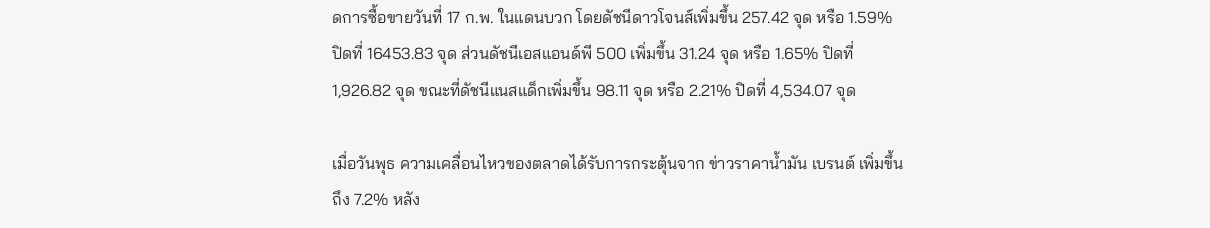ดการซื้อขายวันที่ 17 ก.พ. ในแดนบวก โดยดัชนีดาวโจนส์เพิ่มขึ้น 257.42 จุด หรือ 1.59% ปิดที่ 16453.83 จุด ส่วนดัชนีเอสแอนด์พี 500 เพิ่มขึ้น 31.24 จุด หรือ 1.65% ปิดที่ 1,926.82 จุด ขณะที่ดัชนีแนสแด็กเพิ่มขึ้น 98.11 จุด หรือ 2.21% ปิดที่ 4,534.07 จุด

เมื่อวันพุธ ความเคลื่อนไหวของตลาดได้รับการกระตุ้นจาก ข่าวราคาน้ำมัน เบรนต์ เพิ่มขึ้นถึง 7.2% หลัง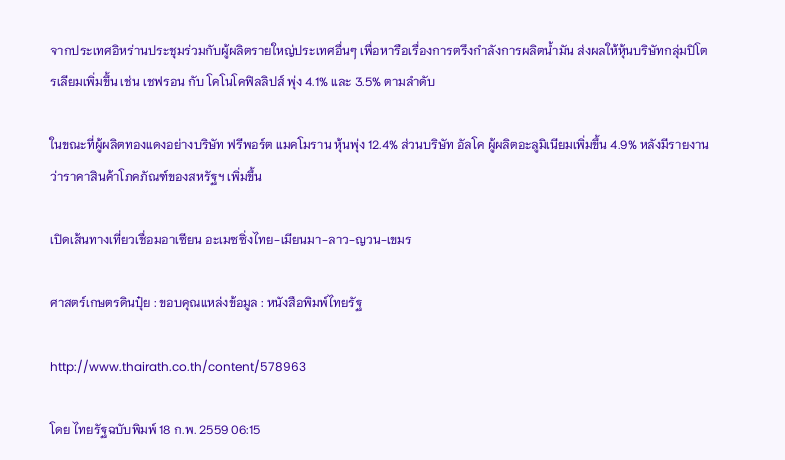จากประเทศอิหร่านประชุมร่วมกับผู้ผลิตรายใหญ่ประเทศอื่นๆ เพื่อหารือเรื่องการตรึงกำลังการผลิตน้ำมัน ส่งผลให้หุ้นบริษัทกลุ่มปิโตรเลียมเพิ่มขึ้น เช่น เชฟรอน กับ โคโนโคฟิลลิปส์ พุ่ง 4.1% และ 3.5% ตามลำดับ

ในขณะที่ผู้ผลิตทองแดงอย่างบริษัท ฟรีพอร์ต แมคโมราน หุ้นพุ่ง 12.4% ส่วนบริษัท อัลโค ผู้ผลิตอะลูมิเนียมเพิ่มขึ้น 4.9% หลังมีรายงานว่าราคาสินค้าโภคภัณฑ์ของสหรัฐฯ เพิ่มขึ้น

เปิดเส้นทางเที่ยวเชื่อมอาเซียน อะเมซซิ่งไทย-เมียนมา-ลาว-ญวน-เขมร

ศาสตร์เกษตรดินปุ๋ย : ขอบคุณแหล่งข้อมูล : หนังสือพิมพ์ไทยรัฐ

http://www.thairath.co.th/content/578963

โดย ไทยรัฐฉบับพิมพ์ 18 ก.พ. 2559 06:15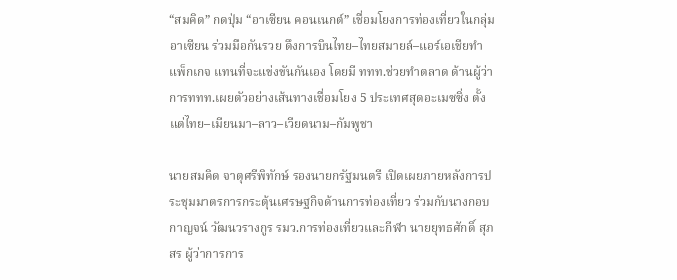“สมคิด” กดปุ่ม “อาเซียน คอนเนกต์” เชื่อมโยงการท่องเที่ยวในกลุ่มอาเซียน ร่วมมือกันรวย ดึงการบินไทย–ไทยสมายล์–แอร์เอเชียทำแพ็กเกจ แทนที่จะแข่งขันกันเอง โดยมี ททท.ช่วยทำตลาด ด้านผู้ว่าการททท.เผยตัวอย่างเส้นทางเชื่อมโยง 5 ประเทศสุดอะเมซซิ่ง ตั้งแต่ไทย–เมียนมา–ลาว–เวียดนาม–กัมพูชา

นายสมคิด จาตุศรีพิทักษ์ รองนายกรัฐมนตรี เปิดเผยภายหลังการประชุมมาตรการกระตุ้นเศรษฐกิจด้านการท่องเที่ยว ร่วมกับนางกอบกาญจน์ วัฒนวรางกูร รมว.การท่องเที่ยวและกีฬา นายยุทธศักดิ์ สุภสร ผู้ว่าการการ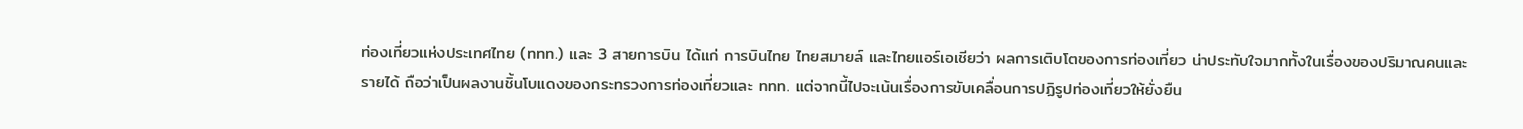ท่องเที่ยวแห่งประเทศไทย (ททท.) และ 3 สายการบิน ได้แก่ การบินไทย ไทยสมายล์ และไทยแอร์เอเชียว่า ผลการเติบโตของการท่องเที่ยว น่าประทับใจมากทั้งในเรื่องของปริมาณคนและรายได้ ถือว่าเป็นผลงานชิ้นโบแดงของกระทรวงการท่องเที่ยวและ ททท. แต่จากนี้ไปจะเน้นเรื่องการขับเคลื่อนการปฏิรูปท่องเที่ยวให้ยั่งยืน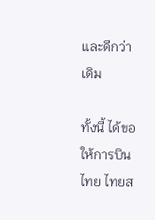และดีกว่าเดิม

ทั้งนี้ ได้ขอให้การบินไทย ไทยส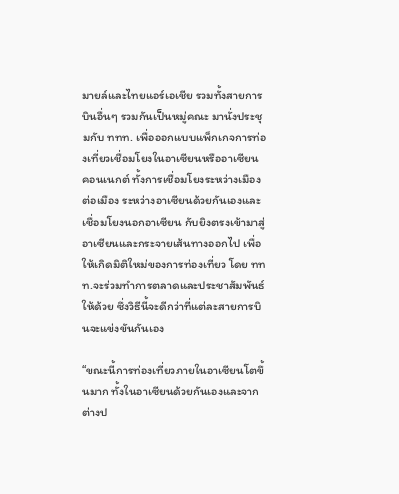มายล์และไทยแอร์เอเชีย รวมทั้งสายการบินอื่นๆ รวมกันเป็นหมู่คณะ มานั่งประชุมกับ ททท. เพื่อออกแบบแพ็กเกจการท่องเที่ยวเชื่อมโยงในอาเซียนหรืออาเซียน คอนเนกต์ ทั้งการเชื่อมโยงระหว่างเมืองต่อเมือง ระหว่างอาเซียนด้วยกันเองและเชื่อมโยงนอกอาเซียน กับยิงตรงเข้ามาสู่อาเซียนและกระจายเส้นทางออกไป เพื่อให้เกิดมิติใหม่ของการท่องเที่ยว โดย ททท.จะร่วมทำการตลาดและประชาสัมพันธ์ให้ด้วย ซึ่งวิธีนี้จะดีกว่าที่แต่ละสายการบินจะแข่งขันกันเอง

“ขณะนี้การท่องเที่ยวภายในอาเซียนโตขึ้นมาก ทั้งในอาเซียนด้วยกันเองและจากต่างป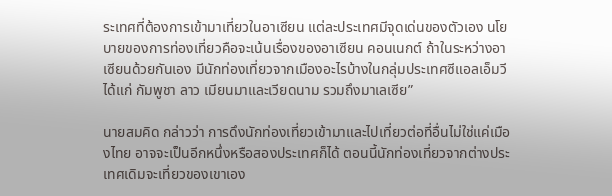ระเทศที่ต้องการเข้ามาเที่ยวในอาเซียน แต่ละประเทศมีจุดเด่นของตัวเอง นโยบายของการท่องเที่ยวคือจะเน้นเรื่องของอาเซียน คอนเนกต์ ถ้าในระหว่างอาเซียนด้วยกันเอง มีนักท่องเที่ยวจากเมืองอะไรบ้างในกลุ่มประเทศซีแอลเอ็มวี ได้แก่ กัมพูชา ลาว เมียนมาและเวียดนาม รวมถึงมาเลเซีย”

นายสมคิด กล่าวว่า การดึงนักท่องเที่ยวเข้ามาและไปเที่ยวต่อที่อื่นไม่ใช่แค่เมืองไทย อาจจะเป็นอีกหนึ่งหรือสองประเทศก็ได้ ตอนนี้นักท่องเที่ยวจากต่างประเทศเดิมจะเที่ยวของเขาเอง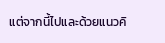แต่จากนี้ไปและด้วยแนวคิ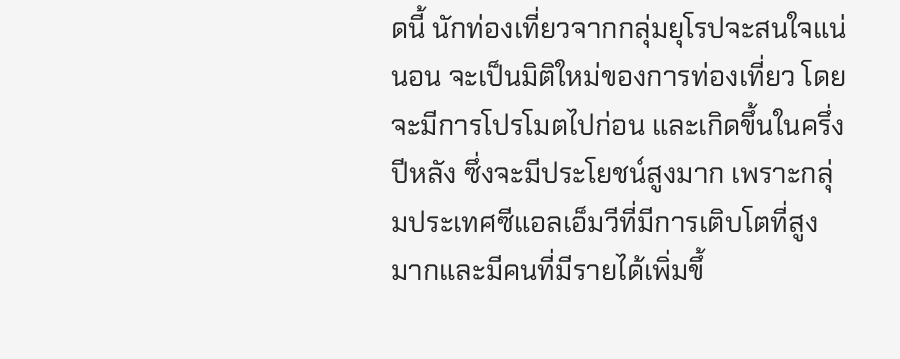ดนี้ นักท่องเที่ยวจากกลุ่มยุโรปจะสนใจแน่นอน จะเป็นมิติใหม่ของการท่องเที่ยว โดยจะมีการโปรโมตไปก่อน และเกิดขึ้นในครึ่งปีหลัง ซึ่งจะมีประโยชน์สูงมาก เพราะกลุ่มประเทศซีแอลเอ็มวีที่มีการเติบโตที่สูงมากและมีคนที่มีรายได้เพิ่มขึ้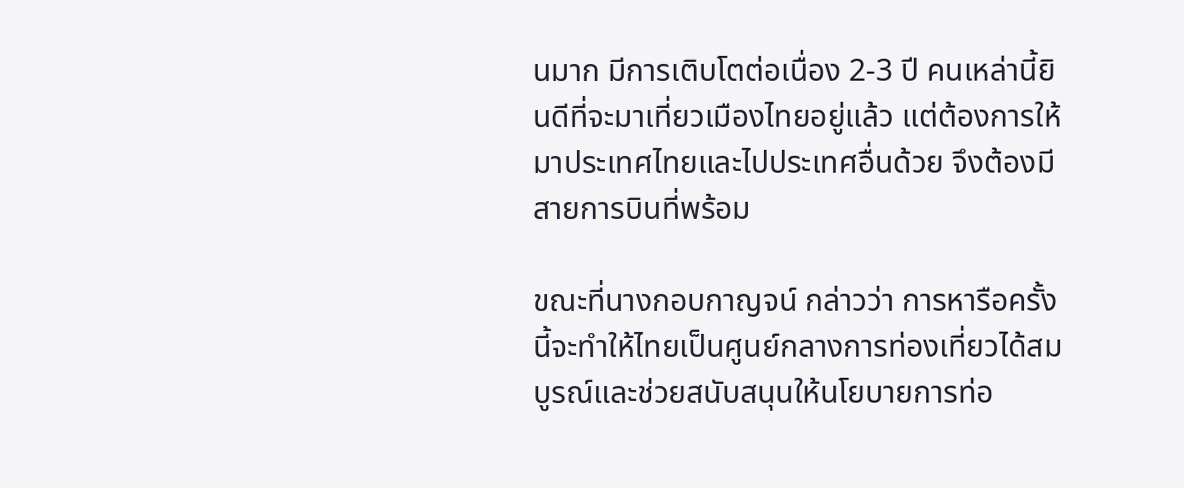นมาก มีการเติบโตต่อเนื่อง 2-3 ปี คนเหล่านี้ยินดีที่จะมาเที่ยวเมืองไทยอยู่แล้ว แต่ต้องการให้มาประเทศไทยและไปประเทศอื่นด้วย จึงต้องมีสายการบินที่พร้อม

ขณะที่นางกอบกาญจน์ กล่าวว่า การหารือครั้งนี้จะทำให้ไทยเป็นศูนย์กลางการท่องเที่ยวได้สมบูรณ์และช่วยสนับสนุนให้นโยบายการท่อ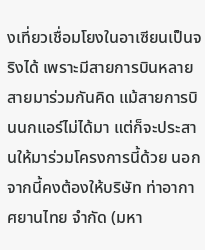งเที่ยวเชื่อมโยงในอาเซียนเป็นจริงได้ เพราะมีสายการบินหลายสายมาร่วมกันคิด แม้สายการบินนกแอร์ไม่ได้มา แต่ก็จะประสานให้มาร่วมโครงการนี้ด้วย นอกจากนี้คงต้องให้บริษัท ท่าอากาศยานไทย จำกัด (มหา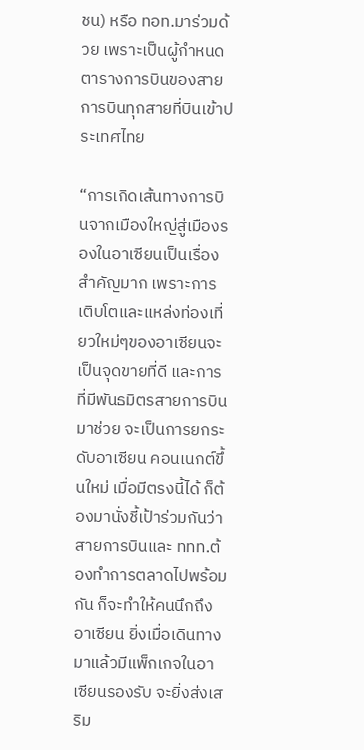ชน) หรือ ทอท.มาร่วมด้วย เพราะเป็นผู้กำหนดตารางการบินของสายการบินทุกสายที่บินเข้าประเทศไทย

“การเกิดเส้นทางการบินจากเมืองใหญ่สู่เมืองรองในอาเซียนเป็นเรื่องสำคัญมาก เพราะการเติบโตและแหล่งท่องเที่ยวใหม่ๆของอาเซียนจะเป็นจุดขายที่ดี และการที่มีพันธมิตรสายการบินมาช่วย จะเป็นการยกระดับอาเซียน คอนเนกต์ขึ้นใหม่ เมื่อมีตรงนี้ได้ ก็ต้องมานั่งชี้เป้าร่วมกันว่าสายการบินและ ททท.ต้องทำการตลาดไปพร้อมกัน ก็จะทำให้คนนึกถึงอาเซียน ยิ่งเมื่อเดินทางมาแล้วมีแพ็กเกจในอาเซียนรองรับ จะยิ่งส่งเสริม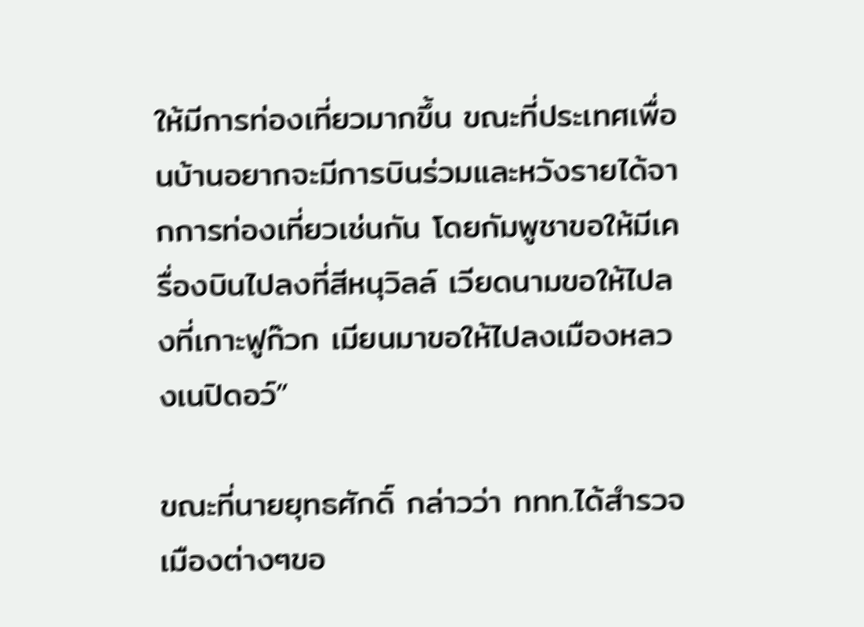ให้มีการท่องเที่ยวมากขึ้น ขณะที่ประเทศเพื่อนบ้านอยากจะมีการบินร่วมและหวังรายได้จากการท่องเที่ยวเช่นกัน โดยกัมพูชาขอให้มีเครื่องบินไปลงที่สีหนุวิลล์ เวียดนามขอให้ไปลงที่เกาะฟูก๊วก เมียนมาขอให้ไปลงเมืองหลวงเนปิดอว์”

ขณะที่นายยุทธศักดิ์ กล่าวว่า ททท.ได้สำรวจเมืองต่างๆขอ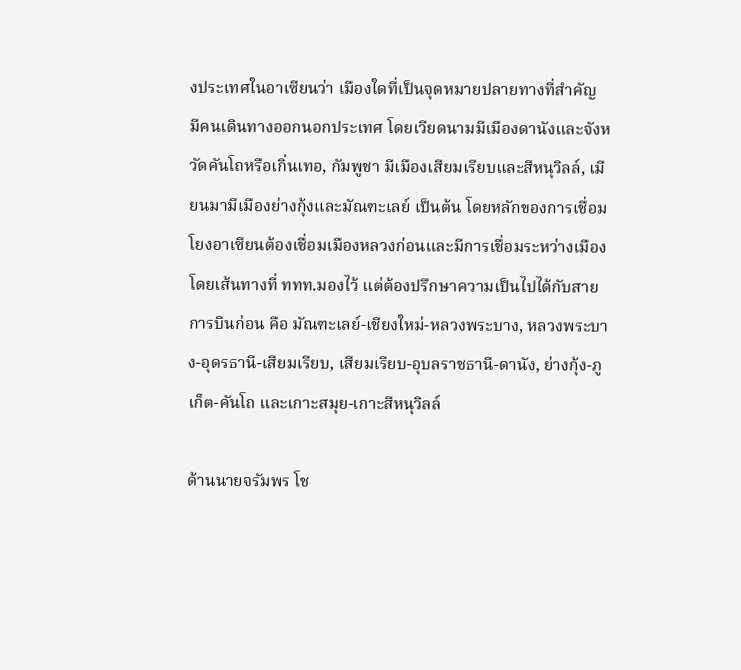งประเทศในอาเซียนว่า เมืองใดที่เป็นจุดหมายปลายทางที่สำคัญ มีคนเดินทางออกนอกประเทศ โดยเวียดนามมีเมืองดานังและจังหวัดคันโถหรือเกิ่นเทอ, กัมพูชา มีเมืองเสียมเรียบและสีหนุวิลล์, เมียนมามีเมืองย่างกุ้งและมัณฑะเลย์ เป็นต้น โดยหลักของการเชื่อมโยงอาเซียนต้องเชื่อมเมืองหลวงก่อนและมีการเชื่อมระหว่างเมือง โดยเส้นทางที่ ททท.มองไว้ แต่ต้องปรึกษาความเป็นไปได้กับสายการบินก่อน คือ มัณฑะเลย์-เชียงใหม่-หลวงพระบาง, หลวงพระบาง-อุดรธานี-เสียมเรียบ, เสียมเรียบ-อุบลราชธานี-ดานัง, ย่างกุ้ง-ภูเก็ต-คันโถ และเกาะสมุย-เกาะสีหนุวิลล์

ด้านนายจรัมพร โช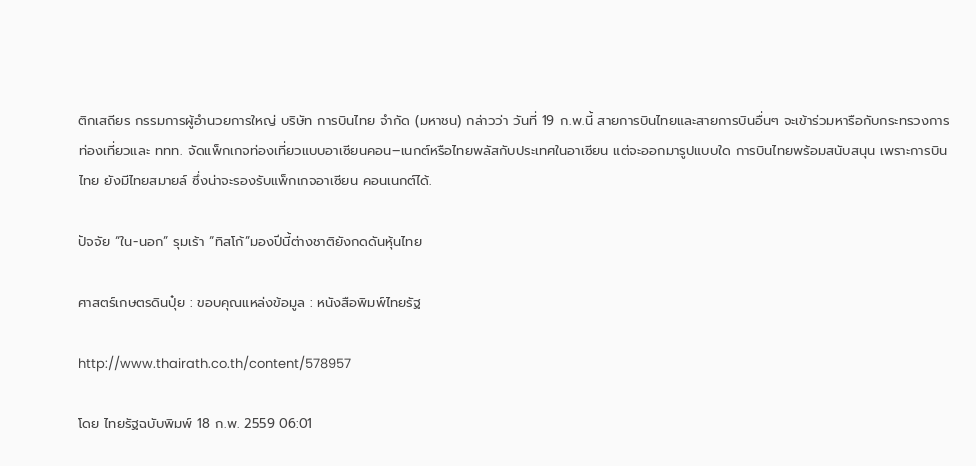ติกเสถียร กรรมการผู้อำนวยการใหญ่ บริษัท การบินไทย จำกัด (มหาชน) กล่าวว่า วันที่ 19 ก.พ.นี้ สายการบินไทยและสายการบินอื่นๆ จะเข้าร่วมหารือกับกระทรวงการท่องเที่ยวและ ททท. จัดแพ็กเกจท่องเที่ยวแบบอาเซียนคอน–เนกต์หรือไทยพลัสกับประเทศในอาเซียน แต่จะออกมารูปแบบใด การบินไทยพร้อมสนับสนุน เพราะการบินไทย ยังมีไทยสมายล์ ซึ่งน่าจะรองรับแพ็กเกจอาเซียน คอนเนกต์ได้.

ปัจจัย “ใน-นอก” รุมเร้า “ทิสโก้”มองปีนี้ต่างชาติยังกดดันหุ้นไทย

ศาสตร์เกษตรดินปุ๋ย : ขอบคุณแหล่งข้อมูล : หนังสือพิมพ์ไทยรัฐ

http://www.thairath.co.th/content/578957

โดย ไทยรัฐฉบับพิมพ์ 18 ก.พ. 2559 06:01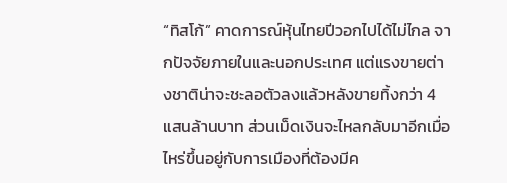“ทิสโก้” คาดการณ์หุ้นไทยปีวอกไปได้ไม่ไกล จากปัจจัยภายในและนอกประเทศ แต่แรงขายต่างชาติน่าจะชะลอตัวลงแล้วหลังขายทิ้งกว่า 4 แสนล้านบาท ส่วนเม็ดเงินจะไหลกลับมาอีกเมื่อไหร่ขึ้นอยู่กับการเมืองที่ต้องมีค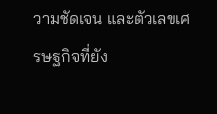วามชัดเจน และตัวเลขเศรษฐกิจที่ยัง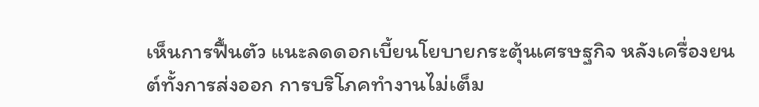เห็นการฟื้นตัว แนะลดดอกเบี้ยนโยบายกระตุ้นเศรษฐกิจ หลังเครื่องยนต์ทั้งการส่งออก การบริโภคทำงานไม่เต็ม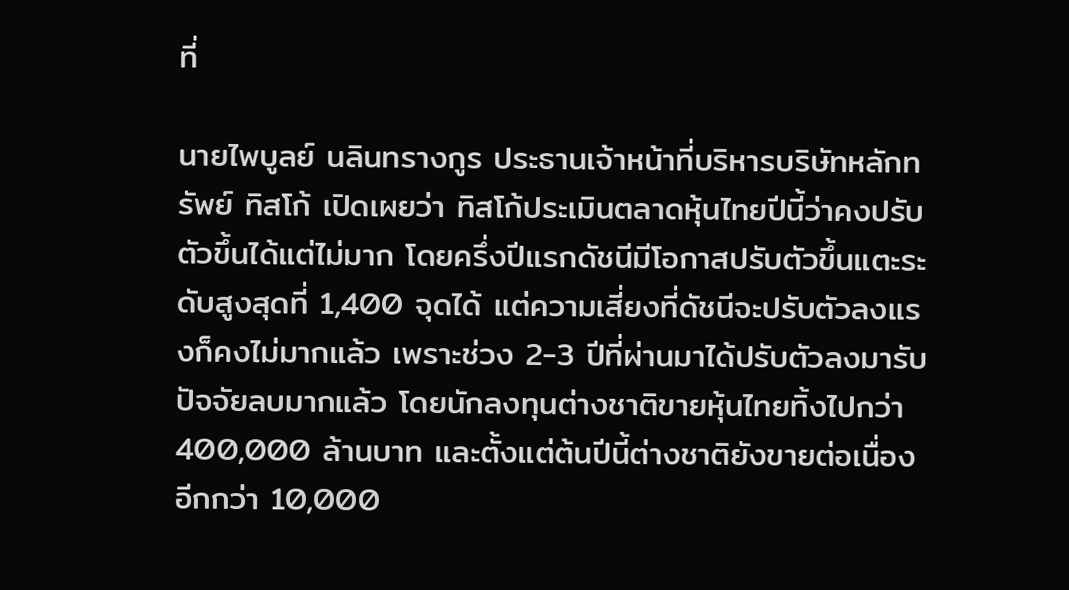ที่

นายไพบูลย์ นลินทรางกูร ประธานเจ้าหน้าที่บริหารบริษัทหลักทรัพย์ ทิสโก้ เปิดเผยว่า ทิสโก้ประเมินตลาดหุ้นไทยปีนี้ว่าคงปรับตัวขึ้นได้แต่ไม่มาก โดยครึ่งปีแรกดัชนีมีโอกาสปรับตัวขึ้นแตะระดับสูงสุดที่ 1,400 จุดได้ แต่ความเสี่ยงที่ดัชนีจะปรับตัวลงแรงก็คงไม่มากแล้ว เพราะช่วง 2-3 ปีที่ผ่านมาได้ปรับตัวลงมารับปัจจัยลบมากแล้ว โดยนักลงทุนต่างชาติขายหุ้นไทยทิ้งไปกว่า 400,000 ล้านบาท และตั้งแต่ต้นปีนี้ต่างชาติยังขายต่อเนื่องอีกกว่า 10,000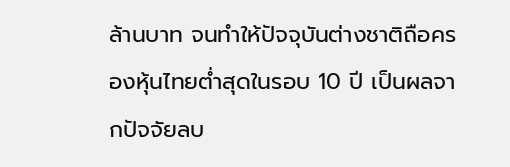ล้านบาท จนทำให้ปัจจุบันต่างชาติถือครองหุ้นไทยต่ำสุดในรอบ 10 ปี เป็นผลจากปัจจัยลบ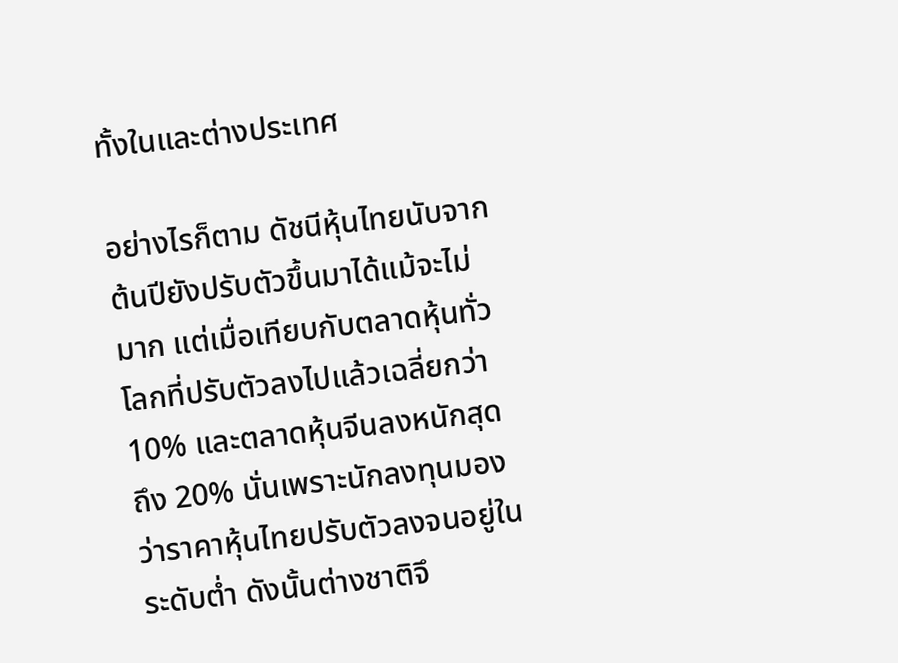ทั้งในและต่างประเทศ

อย่างไรก็ตาม ดัชนีหุ้นไทยนับจากต้นปียังปรับตัวขึ้นมาได้แม้จะไม่มาก แต่เมื่อเทียบกับตลาดหุ้นทั่วโลกที่ปรับตัวลงไปแล้วเฉลี่ยกว่า 10% และตลาดหุ้นจีนลงหนักสุดถึง 20% นั่นเพราะนักลงทุนมองว่าราคาหุ้นไทยปรับตัวลงจนอยู่ในระดับต่ำ ดังนั้นต่างชาติจึ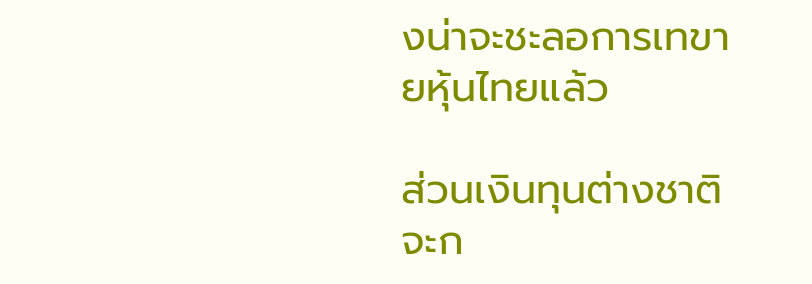งน่าจะชะลอการเทขายหุ้นไทยแล้ว

ส่วนเงินทุนต่างชาติจะก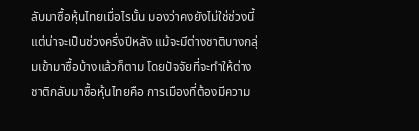ลับมาซื้อหุ้นไทยเมื่อไรนั้น มองว่าคงยังไม่ใช่ช่วงนี้ แต่น่าจะเป็นช่วงครึ่งปีหลัง แม้จะมีต่างชาติบางกลุ่มเข้ามาซื้อบ้างแล้วก็ตาม โดยปัจจัยที่จะทำให้ต่างชาติกลับมาซื้อหุ้นไทยคือ การเมืองที่ต้องมีความ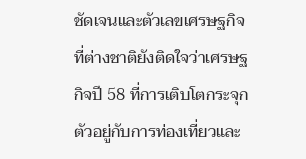ชัดเจนและตัวเลขเศรษฐกิจที่ต่างชาติยังติดใจว่าเศรษฐกิจปี 58 ที่การเติบโตกระจุกตัวอยู่กับการท่องเที่ยวและ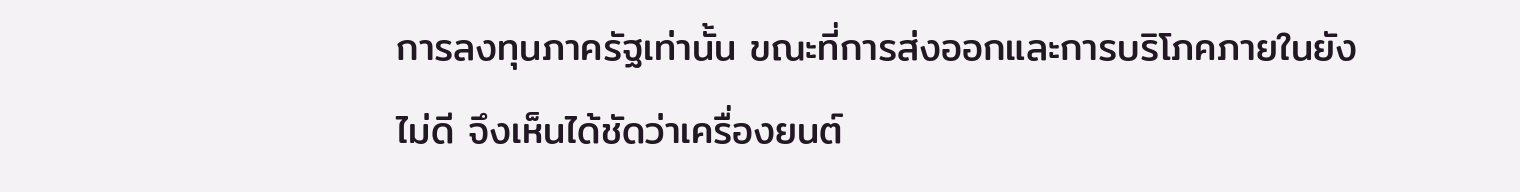การลงทุนภาครัฐเท่านั้น ขณะที่การส่งออกและการบริโภคภายในยังไม่ดี จึงเห็นได้ชัดว่าเครื่องยนต์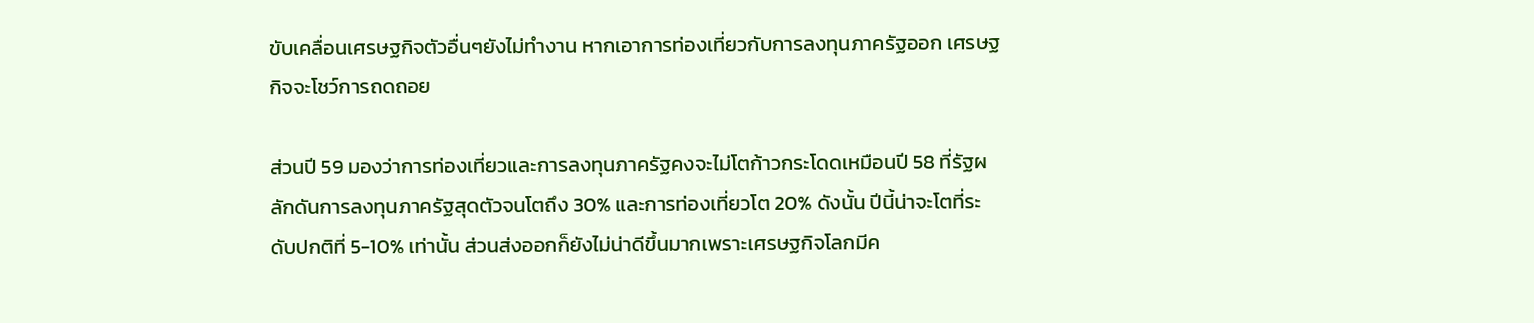ขับเคลื่อนเศรษฐกิจตัวอื่นๆยังไม่ทำงาน หากเอาการท่องเที่ยวกับการลงทุนภาครัฐออก เศรษฐกิจจะโชว์การถดถอย

ส่วนปี 59 มองว่าการท่องเที่ยวและการลงทุนภาครัฐคงจะไม่โตก้าวกระโดดเหมือนปี 58 ที่รัฐผลักดันการลงทุนภาครัฐสุดตัวจนโตถึง 30% และการท่องเที่ยวโต 20% ดังนั้น ปีนี้น่าจะโตที่ระดับปกติที่ 5-10% เท่านั้น ส่วนส่งออกก็ยังไม่น่าดีขึ้นมากเพราะเศรษฐกิจโลกมีค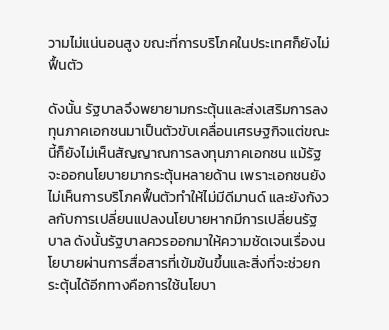วามไม่แน่นอนสูง ขณะที่การบริโภคในประเทศก็ยังไม่ฟื้นตัว

ดังนั้น รัฐบาลจึงพยายามกระตุ้นและส่งเสริมการลงทุนภาคเอกชนมาเป็นตัวขับเคลื่อนเศรษฐกิจแต่ขณะนี้ก็ยังไม่เห็นสัญญาณการลงทุนภาคเอกชน แม้รัฐจะออกนโยบายมากระตุ้นหลายด้าน เพราะเอกชนยังไม่เห็นการบริโภคฟื้นตัวทำให้ไม่มีดีมานด์ และยังกังวลกับการเปลี่ยนแปลงนโยบายหากมีการเปลี่ยนรัฐบาล ดังนั้นรัฐบาลควรออกมาให้ความชัดเจนเรื่องนโยบายผ่านการสื่อสารที่เข้มข้นขึ้นและสิ่งที่จะช่วยกระตุ้นได้อีกทางคือการใช้นโยบา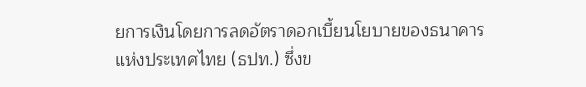ยการเงินโดยการลดอัตราดอกเบี้ยนโยบายของธนาคารแห่งประเทศไทย (ธปท.) ซึ่งข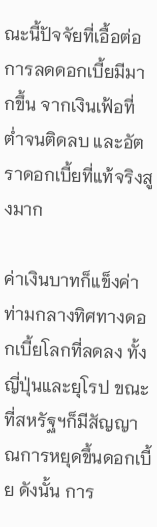ณะนี้ปัจจัยที่เอื้อต่อการลดดอกเบี้ยมีมากขึ้น จากเงินเฟ้อที่ต่ำจนติดลบ และอัตราดอกเบี้ยที่แท้จริงสูงมาก

ค่าเงินบาทก็แข็งค่า ท่ามกลางทิศทางดอกเบี้ยโลกที่ลดลง ทั้งญี่ปุ่นและยุโรป ขณะที่สหรัฐฯก็มีสัญญาณการหยุดขึ้นดอกเบี้ย ดังนั้น การ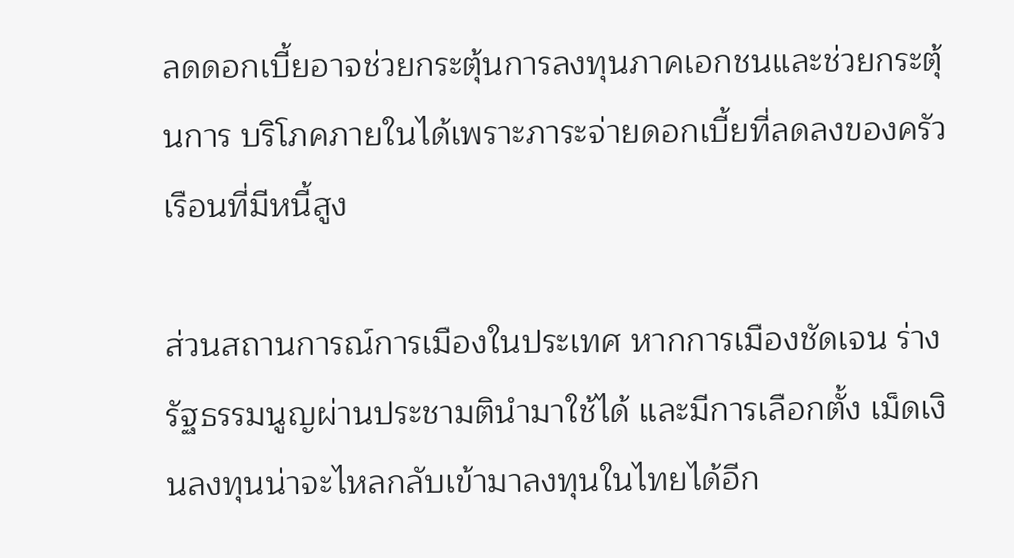ลดดอกเบี้ยอาจช่วยกระตุ้นการลงทุนภาคเอกชนและช่วยกระตุ้นการ บริโภคภายในได้เพราะภาระจ่ายดอกเบี้ยที่ลดลงของครัวเรือนที่มีหนี้สูง

ส่วนสถานการณ์การเมืองในประเทศ หากการเมืองชัดเจน ร่างรัฐธรรมนูญผ่านประชามตินำมาใช้ได้ และมีการเลือกตั้ง เม็ดเงินลงทุนน่าจะไหลกลับเข้ามาลงทุนในไทยได้อีก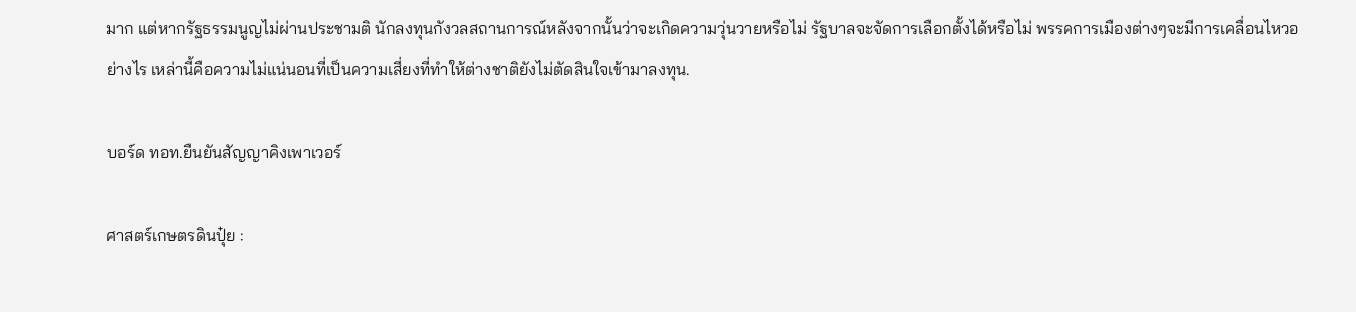มาก แต่หากรัฐธรรมนูญไม่ผ่านประชามติ นักลงทุนกังวลสถานการณ์หลังจากนั้นว่าจะเกิดความวุ่นวายหรือไม่ รัฐบาลจะจัดการเลือกตั้งได้หรือไม่ พรรคการเมืองต่างๆจะมีการเคลื่อนไหวอย่างไร เหล่านี้คือความไม่แน่นอนที่เป็นความเสี่ยงที่ทำให้ต่างชาติยังไม่ตัดสินใจเข้ามาลงทุน.

บอร์ด ทอท.ยืนยันสัญญาคิงเพาเวอร์

ศาสตร์เกษตรดินปุ๋ย :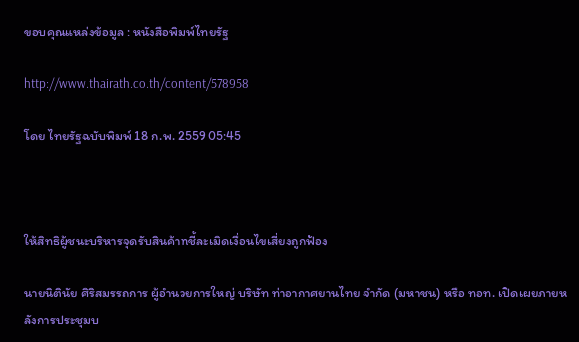ขอบคุณแหล่งข้อมูล : หนังสือพิมพ์ไทยรัฐ

http://www.thairath.co.th/content/578958

โดย ไทยรัฐฉบับพิมพ์ 18 ก.พ. 2559 05:45



ให้สิทธิผู้ชนะบริหารจุดรับสินค้าnชี้ละเมิดเงื่อนไขเสี่ยงถูกฟ้อง

นายนิตินัย ศิริสมรรถการ ผู้อำนวยการใหญ่ บริษัท ท่าอากาศยานไทย จำกัด (มหาชน) หรือ ทอท. เปิดเผยภายหลังการประชุมบ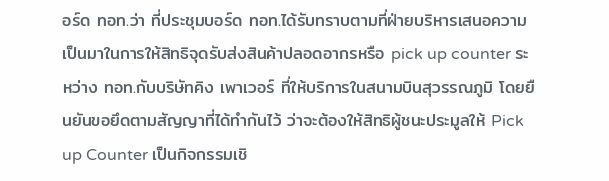อร์ด ทอท.ว่า ที่ประชุมบอร์ด ทอท.ได้รับทราบตามที่ฝ่ายบริหารเสนอความเป็นมาในการให้สิทธิจุดรับส่งสินค้าปลอดอากรหรือ pick up counter ระหว่าง ทอท.กับบริษัทคิง เพาเวอร์ ที่ให้บริการในสนามบินสุวรรณภูมิ โดยยืนยันขอยึดตามสัญญาที่ได้ทำกันไว้ ว่าจะต้องให้สิทธิผู้ชนะประมูลให้ Pick up Counter เป็นกิจกรรมเชิ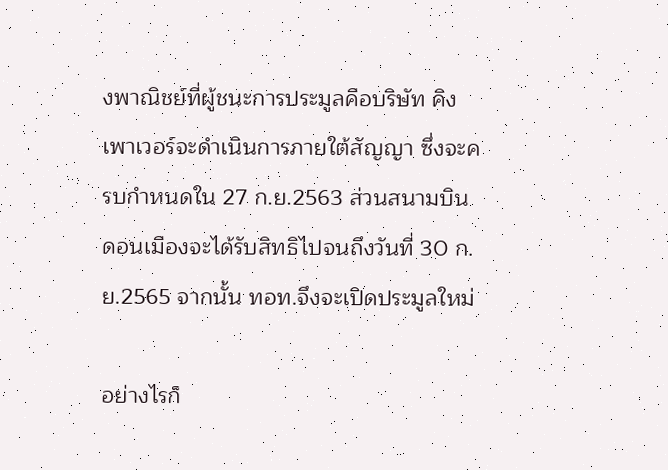งพาณิชย์ที่ผู้ชนะการประมูลคือบริษัท คิง เพาเวอร์จะดำเนินการภายใต้สัญญา ซึ่งจะครบกำหนดใน 27 ก.ย.2563 ส่วนสนามบินดอนเมืองจะได้รับสิทธิไปจนถึงวันที่ 30 ก.ย.2565 จากนั้น ทอท.จึงจะเปิดประมูลใหม่

อย่างไรก็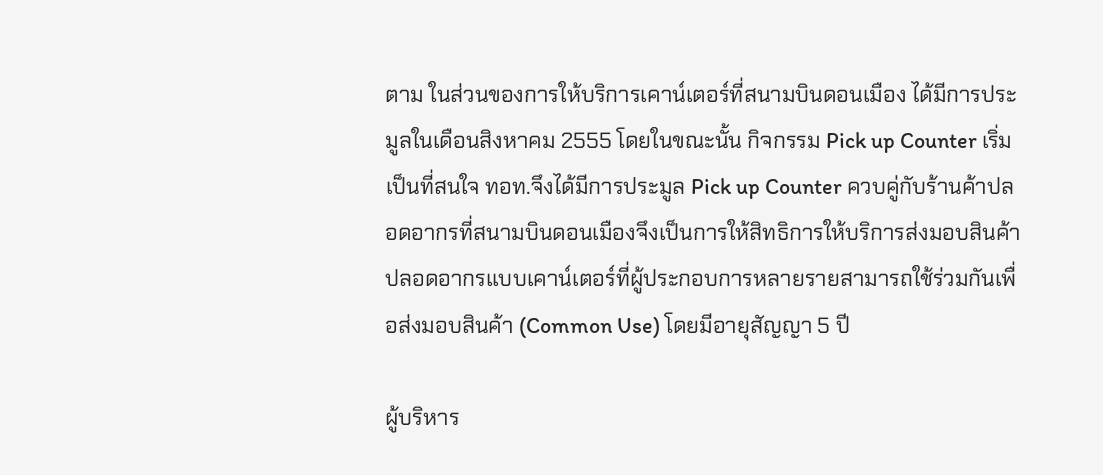ตาม ในส่วนของการให้บริการเคาน์เตอร์ที่สนามบินดอนเมือง ได้มีการประมูลในเดือนสิงหาคม 2555 โดยในขณะนั้น กิจกรรม Pick up Counter เริ่มเป็นที่สนใจ ทอท.จึงได้มีการประมูล Pick up Counter ควบคู่กับร้านค้าปลอดอากรที่สนามบินดอนเมืองจึงเป็นการให้สิทธิการให้บริการส่งมอบสินค้าปลอดอากรแบบเคาน์เตอร์ที่ผู้ประกอบการหลายรายสามารถใช้ร่วมกันเพื่อส่งมอบสินค้า (Common Use) โดยมีอายุสัญญา 5 ปี

ผู้บริหาร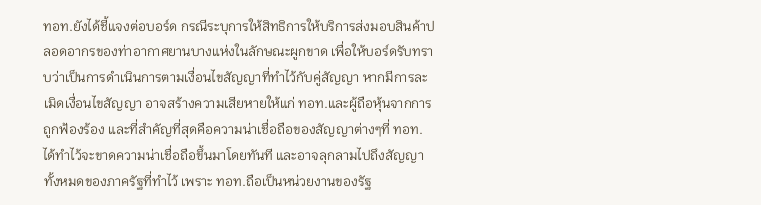ทอท.ยังได้ชี้แจงต่อบอร์ด กรณีระบุการให้สิทธิการให้บริการส่งมอบสินค้าปลอดอากรของท่าอากาศยานบางแห่งในลักษณะผูกขาด เพื่อให้บอร์ดรับทราบว่าเป็นการดำเนินการตามเงื่อนไขสัญญาที่ทำไว้กับคู่สัญญา หากมีการละเมิดเงื่อนไขสัญญา อาจสร้างความเสียหายให้แก่ ทอท.และผู้ถือหุ้นจากการถูกฟ้องร้อง และที่สำคัญที่สุดคือความน่าเชื่อถือของสัญญาต่างๆที่ ทอท.ได้ทำไว้จะขาดความน่าเชื่อถือขึ้นมาโดยทันที และอาจลุกลามไปถึงสัญญาทั้งหมดของภาครัฐที่ทำไว้ เพราะ ทอท.ถือเป็นหน่วยงานของรัฐ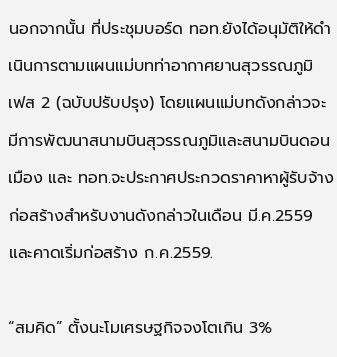นอกจากนั้น ที่ประชุมบอร์ด ทอท.ยังได้อนุมัติให้ดำเนินการตามแผนแม่บทท่าอากาศยานสุวรรณภูมิ เฟส 2 (ฉบับปรับปรุง) โดยแผนแม่บทดังกล่าวจะมีการพัฒนาสนามบินสุวรรณภูมิและสนามบินดอนเมือง และ ทอท.จะประกาศประกวดราคาหาผู้รับจ้างก่อสร้างสำหรับงานดังกล่าวในเดือน มี.ค.2559 และคาดเริ่มก่อสร้าง ก.ค.2559.

“สมคิด” ตั้งนะโมเศรษฐกิจจงโตเกิน 3%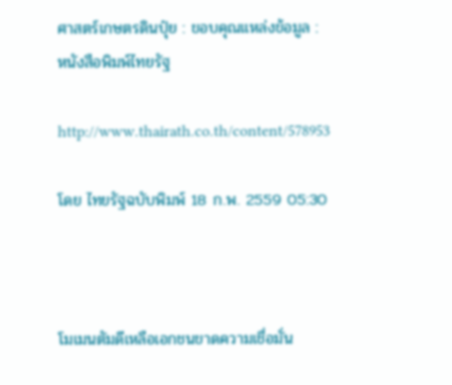ศาสตร์เกษตรดินปุ๋ย : ขอบคุณแหล่งข้อมูล : หนังสือพิมพ์ไทยรัฐ

http://www.thairath.co.th/content/578953

โดย ไทยรัฐฉบับพิมพ์ 18 ก.พ. 2559 05:30



โมเมนตัมดีเหลือเอกชนขาดความเชื่อมั่น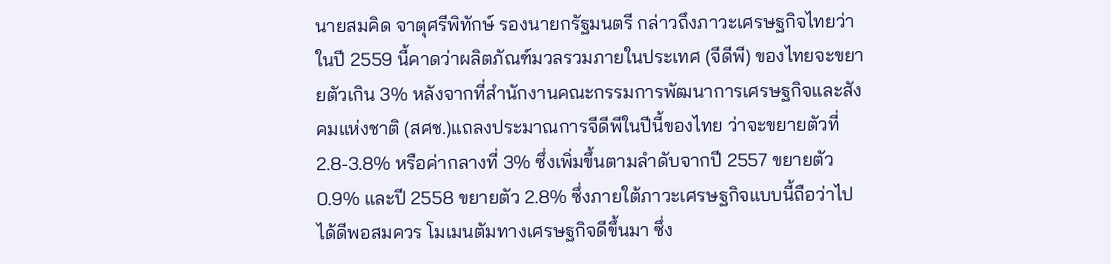นายสมคิด จาตุศรีพิทักษ์ รองนายกรัฐมนตรี กล่าวถึงภาวะเศรษฐกิจไทยว่า ในปี 2559 นี้คาดว่าผลิตภัณฑ์มวลรวมภายในประเทศ (จีดีพี) ของไทยจะขยายตัวเกิน 3% หลังจากที่สำนักงานคณะกรรมการพัฒนาการเศรษฐกิจและสังคมแห่งชาติ (สศช.)แถลงประมาณการจีดีพีในปีนี้ของไทย ว่าจะขยายตัวที่ 2.8-3.8% หรือค่ากลางที่ 3% ซึ่งเพิ่มขึ้นตามลำดับจากปี 2557 ขยายตัว 0.9% และปี 2558 ขยายตัว 2.8% ซึ่งภายใต้ภาวะเศรษฐกิจแบบนี้ถือว่าไปได้ดีพอสมควร โมเมนตัมทางเศรษฐกิจดีขึ้นมา ซึ่ง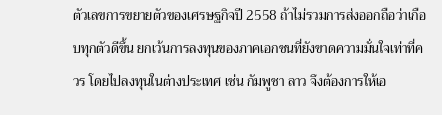ตัวเลขการขยายตัวของเศรษฐกิจปี 2558 ถ้าไม่รวมการส่งออกถือว่าเกือบทุกตัวดีขึ้น ยกเว้นการลงทุนของภาคเอกชนที่ยังขาดความมั่นใจเท่าที่ควร โดยไปลงทุนในต่างประเทศ เช่น กัมพูชา ลาว จึงต้องการให้เอ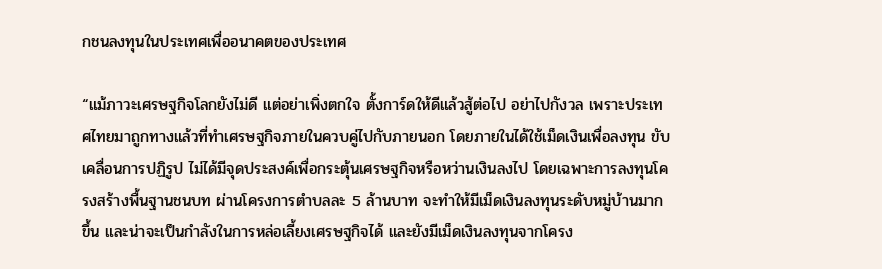กชนลงทุนในประเทศเพื่ออนาคตของประเทศ

“แม้ภาวะเศรษฐกิจโลกยังไม่ดี แต่อย่าเพิ่งตกใจ ตั้งการ์ดให้ดีแล้วสู้ต่อไป อย่าไปกังวล เพราะประเทศไทยมาถูกทางแล้วที่ทำเศรษฐกิจภายในควบคู่ไปกับภายนอก โดยภายในได้ใช้เม็ดเงินเพื่อลงทุน ขับเคลื่อนการปฏิรูป ไม่ได้มีจุดประสงค์เพื่อกระตุ้นเศรษฐกิจหรือหว่านเงินลงไป โดยเฉพาะการลงทุนโครงสร้างพื้นฐานชนบท ผ่านโครงการตำบลละ 5 ล้านบาท จะทำให้มีเม็ดเงินลงทุนระดับหมู่บ้านมากขึ้น และน่าจะเป็นกำลังในการหล่อเลี้ยงเศรษฐกิจได้ และยังมีเม็ดเงินลงทุนจากโครง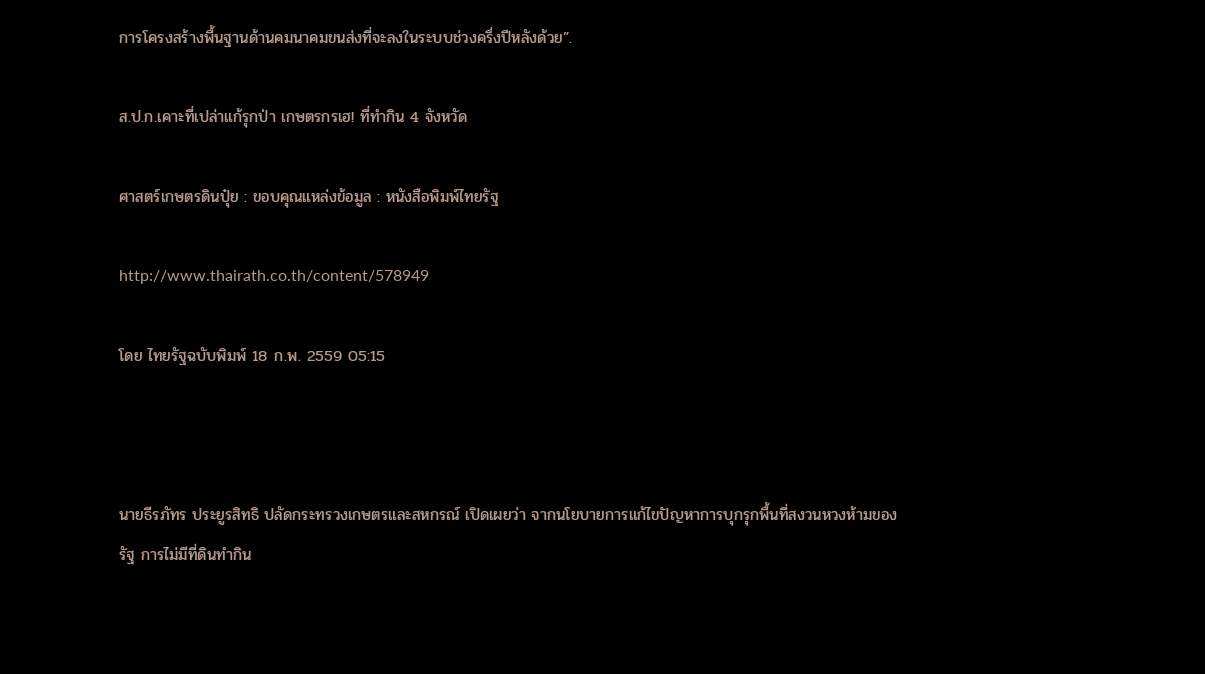การโครงสร้างพื้นฐานด้านคมนาคมขนส่งที่จะลงในระบบช่วงครึ่งปีหลังด้วย”.

ส.ป.ก.เคาะที่เปล่าแก้รุกป่า เกษตรกรเฮ! ที่ทำกิน 4 จังหวัด

ศาสตร์เกษตรดินปุ๋ย : ขอบคุณแหล่งข้อมูล : หนังสือพิมพ์ไทยรัฐ

http://www.thairath.co.th/content/578949

โดย ไทยรัฐฉบับพิมพ์ 18 ก.พ. 2559 05:15



นายธีรภัทร ประยูรสิทธิ ปลัดกระทรวงเกษตรและสหกรณ์ เปิดเผยว่า จากนโยบายการแก้ไขปัญหาการบุกรุกพื้นที่สงวนหวงห้ามของรัฐ การไม่มีที่ดินทำกิน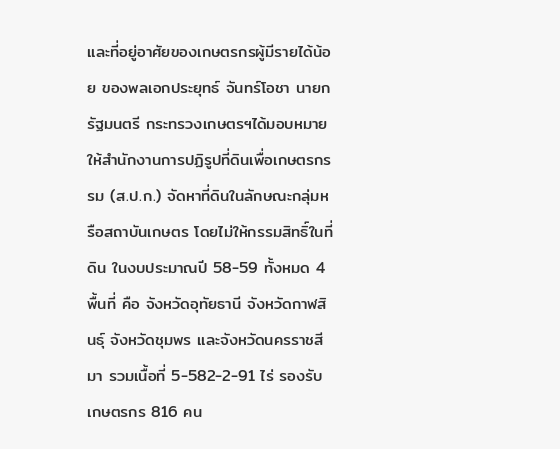และที่อยู่อาศัยของเกษตรกรผู้มีรายได้น้อย ของพลเอกประยุทธ์ จันทร์โอชา นายกรัฐมนตรี กระทรวงเกษตรฯได้มอบหมายให้สำนักงานการปฏิรูปที่ดินเพื่อเกษตรกรรม (ส.ป.ก.) จัดหาที่ดินในลักษณะกลุ่มหรือสถาบันเกษตร โดยไม่ให้กรรมสิทธิ์ในที่ดิน ในงบประมาณปี 58-59 ทั้งหมด 4 พื้นที่ คือ จังหวัดอุทัยธานี จังหวัดกาฬสินธุ์ จังหวัดชุมพร และจังหวัดนครราชสีมา รวมเนื้อที่ 5-582-2-91 ไร่ รองรับเกษตรกร 816 คน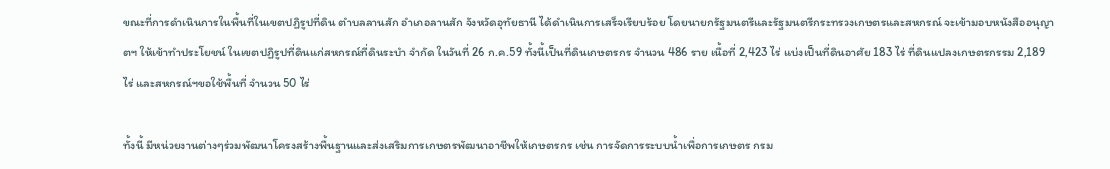ขณะที่การดำเนินการในพื้นที่ในเขตปฏิรูปที่ดิน ตำบลลานสัก อำเภอลานสัก จังหวัดอุทัยธานี ได้ดำเนินการเสร็จเรียบร้อย โดยนายกรัฐมนตรีและรัฐมนตรีกระทรวงเกษตรและสหกรณ์ จะเข้ามอบหนังสืออนุญาตฯ ให้เข้าทำประโยชน์ ในเขตปฏิรูปที่ดินแก่สหกรณ์ที่ดินระบำ จำกัด ในวันที่ 26 ก.ค.59 ทั้งนี้เป็นที่ดินเกษตรกร จำนวน 486 ราย เนื้อที่ 2,423 ไร่ แบ่งเป็นที่ดินอาศัย 183 ไร่ ที่ดินแปลงเกษตรกรรม 2,189 ไร่ และสหกรณ์ฯขอใช้พื้นที่ จำนวน 50 ไร่

ทั้งนี้ มีหน่วยงานต่างๆร่วมพัฒนาโครงสร้างพื้นฐานและส่งเสริมการเกษตรพัฒนาอาชีพให้เกษตรกร เช่น การจัดการระบบน้ำเพื่อการเกษตร กรม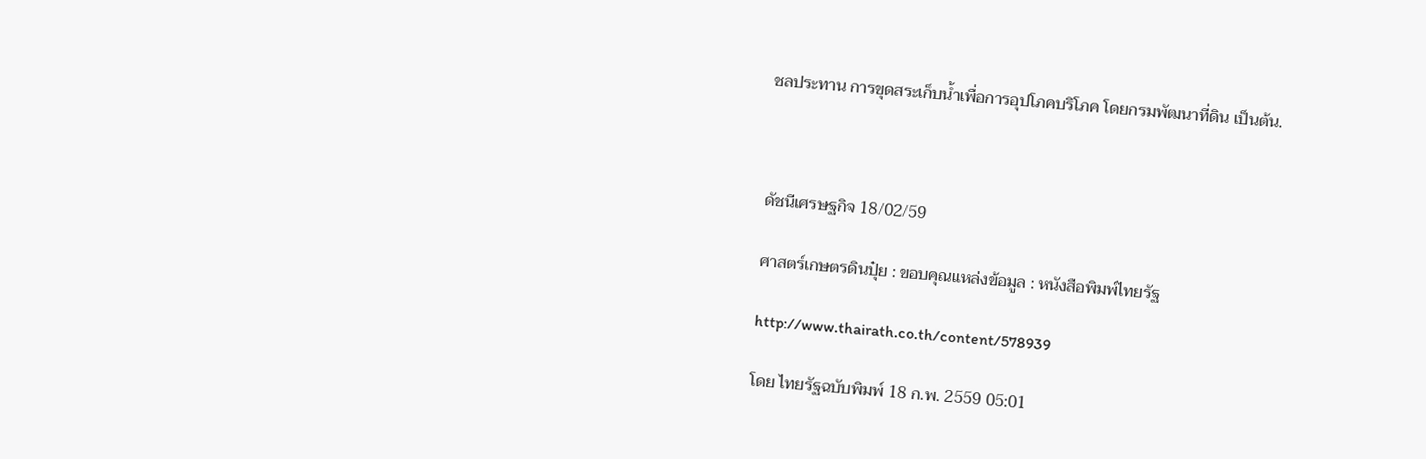ชลประทาน การขุดสระเก็บน้ำเพื่อการอุปโภคบริโภค โดยกรมพัฒนาที่ดิน เป็นต้น.



ดัชนีเศรษฐกิจ 18/02/59

ศาสตร์เกษตรดินปุ๋ย : ขอบคุณแหล่งข้อมูล : หนังสือพิมพ์ไทยรัฐ

http://www.thairath.co.th/content/578939

โดย ไทยรัฐฉบับพิมพ์ 18 ก.พ. 2559 05:01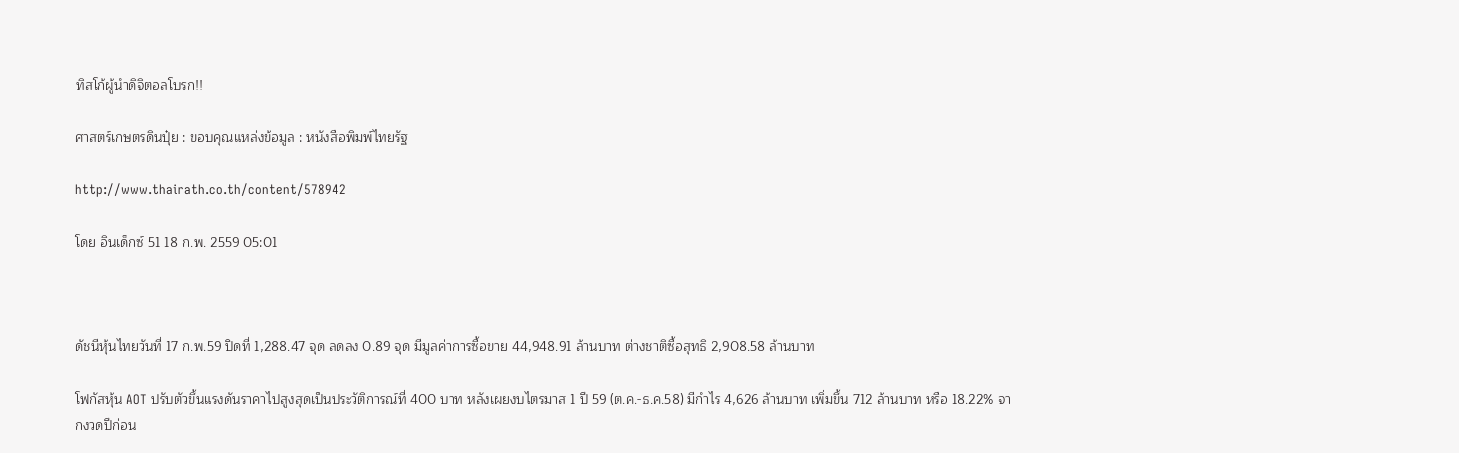ทิสโก้ผู้นำดิจิตอลโบรก!!

ศาสตร์เกษตรดินปุ๋ย : ขอบคุณแหล่งข้อมูล : หนังสือพิมพ์ไทยรัฐ

http://www.thairath.co.th/content/578942

โดย อินเด็กซ์ 51 18 ก.พ. 2559 05:01



ดัชนีหุ้นไทยวันที่ 17 ก.พ.59 ปิดที่ 1,288.47 จุด ลดลง 0.89 จุด มีมูลค่าการซื้อขาย 44,948.91 ล้านบาท ต่างชาติซื้อสุทธิ 2,908.58 ล้านบาท

โฟกัสหุ้น AOT ปรับตัวขึ้นแรงดันราคาไปสูงสุดเป็นประวัติการณ์ที่ 400 บาท หลังเผยงบไตรมาส 1 ปี 59 (ต.ค.-ธ.ค.58) มีกำไร 4,626 ล้านบาท เพิ่มขึ้น 712 ล้านบาท หรือ 18.22% จากงวดปีก่อน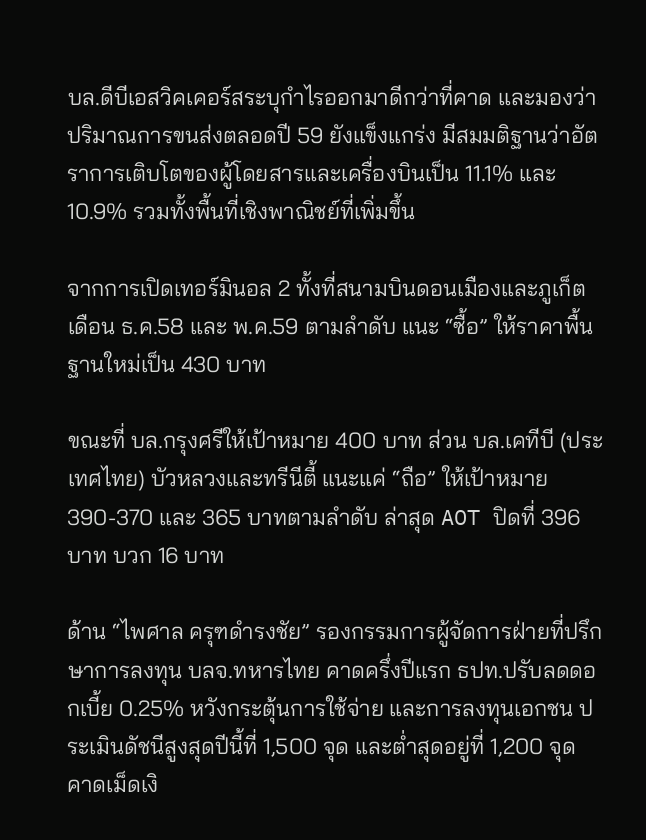บล.ดีบีเอสวิคเคอร์สระบุกำไรออกมาดีกว่าที่คาด และมองว่าปริมาณการขนส่งตลอดปี 59 ยังแข็งแกร่ง มีสมมติฐานว่าอัตราการเติบโตของผู้โดยสารและเครื่องบินเป็น 11.1% และ 10.9% รวมทั้งพื้นที่เชิงพาณิชย์ที่เพิ่มขึ้น

จากการเปิดเทอร์มินอล 2 ทั้งที่สนามบินดอนเมืองและภูเก็ตเดือน ธ.ค.58 และ พ.ค.59 ตามลำดับ แนะ “ซื้อ” ให้ราคาพื้นฐานใหม่เป็น 430 บาท

ขณะที่ บล.กรุงศรีให้เป้าหมาย 400 บาท ส่วน บล.เคทีบี (ประเทศไทย) บัวหลวงและทรีนีตี้ แนะแค่ “ถือ” ให้เป้าหมาย 390-370 และ 365 บาทตามลำดับ ล่าสุด AOT ปิดที่ 396 บาท บวก 16 บาท

ด้าน “ไพศาล ครุฑดำรงชัย” รองกรรมการผู้จัดการฝ่ายที่ปรึกษาการลงทุน บลจ.ทหารไทย คาดครึ่งปีแรก ธปท.ปรับลดดอกเบี้ย 0.25% หวังกระตุ้นการใช้จ่าย และการลงทุนเอกชน ประเมินดัชนีสูงสุดปีนี้ที่ 1,500 จุด และต่ำสุดอยู่ที่ 1,200 จุด คาดเม็ดเงิ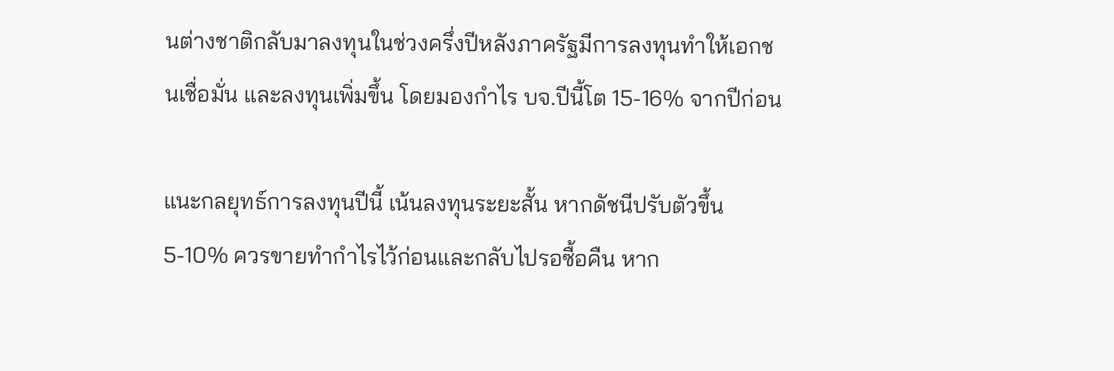นต่างชาติกลับมาลงทุนในช่วงครึ่งปีหลังภาครัฐมีการลงทุนทำให้เอกชนเชื่อมั่น และลงทุนเพิ่มขึ้น โดยมองกำไร บจ.ปีนี้โต 15-16% จากปีก่อน

แนะกลยุทธ์การลงทุนปีนี้ เน้นลงทุนระยะสั้น หากดัชนีปรับตัวขึ้น 5-10% ควรขายทำกำไรไว้ก่อนและกลับไปรอซื้อคืน หาก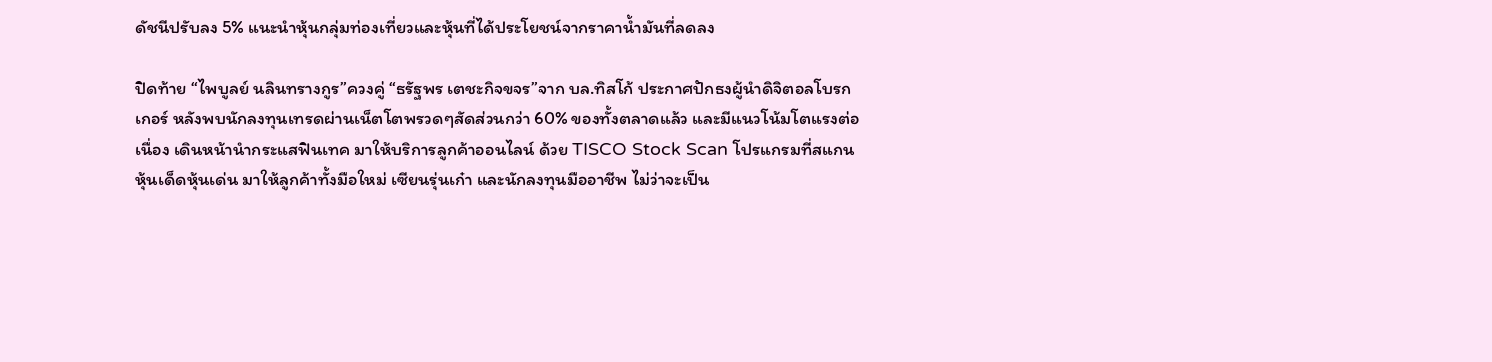ดัชนีปรับลง 5% แนะนำหุ้นกลุ่มท่องเที่ยวและหุ้นที่ได้ประโยชน์จากราคาน้ำมันที่ลดลง

ปิดท้าย “ไพบูลย์ นลินทรางกูร”ควงคู่ “ธรัฐพร เตชะกิจขจร”จาก บล.ทิสโก้ ประกาศปักธงผู้นำดิจิตอลโบรกเกอร์ หลังพบนักลงทุนเทรดผ่านเน็ตโตพรวดๆสัดส่วนกว่า 60% ของทั้งตลาดแล้ว และมีแนวโน้มโตแรงต่อเนื่อง เดินหน้านำกระแสฟินเทค มาให้บริการลูกค้าออนไลน์ ด้วย TISCO Stock Scan โปรแกรมที่สแกนหุ้นเด็ดหุ้นเด่น มาให้ลูกค้าทั้งมือใหม่ เซียนรุ่นเก๋า และนักลงทุนมืออาชีพ ไม่ว่าจะเป็น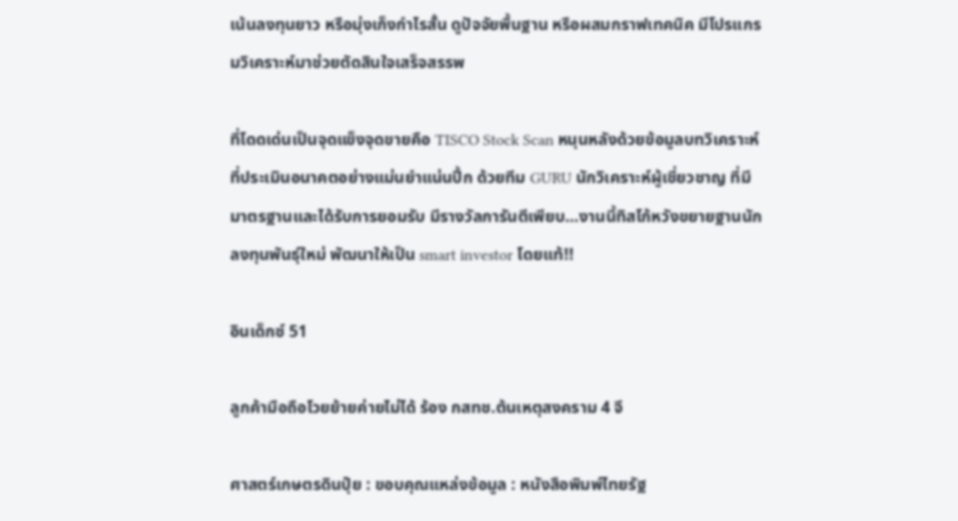เน้นลงทุนยาว หรือมุ่งเก็งกำไรสั้น ดูปัจจัยพื้นฐาน หรือผสมกราฟเทคนิค มีโปรแกรมวิเคราะห์มาช่วยตัดสินใจเสร็จสรรพ

ที่โดดเด่นเป็นจุดแข็งจุดขายคือ TISCO Stock Scan หนุนหลังด้วยข้อมูลบทวิเคราะห์ ที่ประเมินอนาคตอย่างแม่นยำแน่นปึ้ก ด้วยทีม GURU นักวิเคราะห์ผู้เชี่ยวชาญ ที่มีมาตรฐานและได้รับการยอมรับ มีรางวัลการันตีเพียบ…งานนี้ทิสโก้หวังขยายฐานนักลงทุนพันธุ์ใหม่ พัฒนาให้เป็น smart investor โดยแท้!!

อินเด็กซ์ 51

ลูกค้ามือถือโวยย้ายค่ายไม่ได้ ร้อง กสทช.ต้นเหตุสงคราม 4 จี

ศาสตร์เกษตรดินปุ๋ย : ขอบคุณแหล่งข้อมูล : หนังสือพิมพ์ไทยรัฐ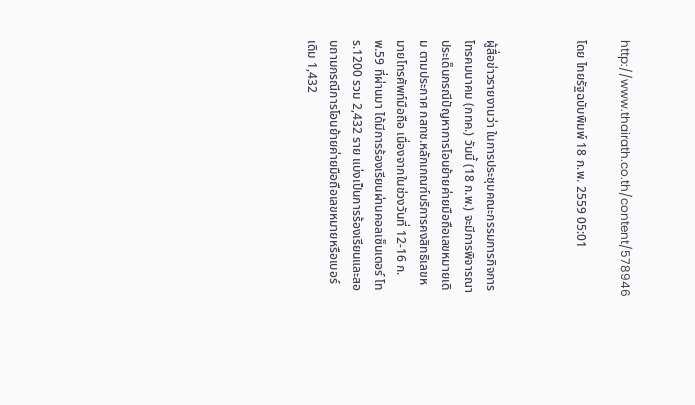http://www.thairath.co.th/content/578946

โดย ไทยรัฐฉบับพิมพ์ 18 ก.พ. 2559 05:01



ผู้สื่อข่าวรายงานว่า ในการประชุมคณะกรรมการกิจการโทรคมนาคม (กทค.) วันนี้ (18 ก.พ.) จะมีการพิจารณาประเด็นกรณีปัญหาการโอนย้ายค่ายมือถือเลขหมายเดิม ตามประกาศ กสทช.หลักเกณฑ์บริการคงสิทธิเลขหมายโทรศัพท์มือถือ เนื่องจากในช่วงวันที่ 12-16 ก.พ.59 ที่ผ่านมา ได้มีการร้องเรียนผ่านคอลเซ็นเตอร์ โทร.1200 รวม 2,432 ราย แบ่งเป็นการร้องเรียนและสอบถามกรณีการโอนย้ายค่ายมือถือเลขหมายหรือเบอร์ เดิม 1,432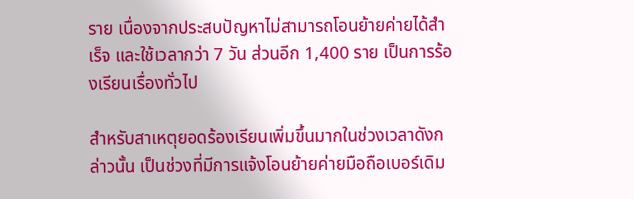ราย เนื่องจากประสบปัญหาไม่สามารถโอนย้ายค่ายได้สำเร็จ และใช้เวลากว่า 7 วัน ส่วนอีก 1,400 ราย เป็นการร้องเรียนเรื่องทั่วไป

สำหรับสาเหตุยอดร้องเรียนเพิ่มขึ้นมากในช่วงเวลาดังกล่าวนั้น เป็นช่วงที่มีการแจ้งโอนย้ายค่ายมือถือเบอร์เดิม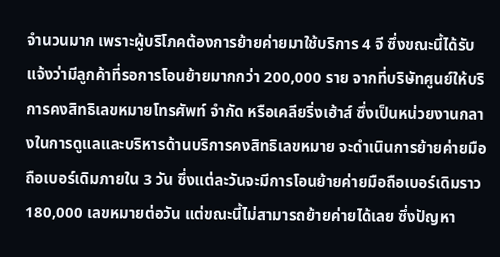จำนวนมาก เพราะผู้บริโภคต้องการย้ายค่ายมาใช้บริการ 4 จี ซึ่งขณะนี้ได้รับแจ้งว่ามีลูกค้าที่รอการโอนย้ายมากกว่า 200,000 ราย จากที่บริษัทศูนย์ให้บริการคงสิทธิเลขหมายโทรศัพท์ จำกัด หรือเคลียริ่งเฮ้าส์ ซึ่งเป็นหน่วยงานกลางในการดูแลและบริหารด้านบริการคงสิทธิเลขหมาย จะดำเนินการย้ายค่ายมือถือเบอร์เดิมภายใน 3 วัน ซึ่งแต่ละวันจะมีการโอนย้ายค่ายมือถือเบอร์เดิมราว 180,000 เลขหมายต่อวัน แต่ขณะนี้ไม่สามารถย้ายค่ายได้เลย ซึ่งปัญหา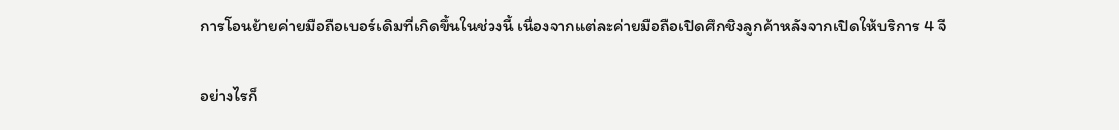การโอนย้ายค่ายมือถือเบอร์เดิมที่เกิดขึ้นในช่วงนี้ เนื่องจากแต่ละค่ายมือถือเปิดศึกชิงลูกค้าหลังจากเปิดให้บริการ 4 จี

อย่างไรก็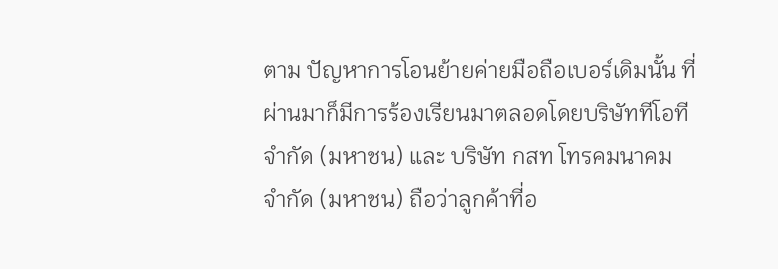ตาม ปัญหาการโอนย้ายค่ายมือถือเบอร์เดิมนั้น ที่ผ่านมาก็มีการร้องเรียนมาตลอดโดยบริษัททีโอที จำกัด (มหาชน) และ บริษัท กสท โทรคมนาคม จำกัด (มหาชน) ถือว่าลูกค้าที่อ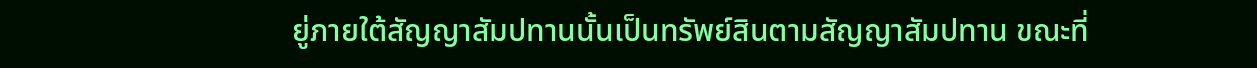ยู่ภายใต้สัญญาสัมปทานนั้นเป็นทรัพย์สินตามสัญญาสัมปทาน ขณะที่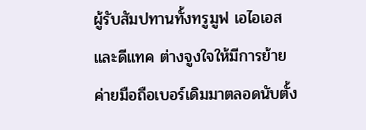ผู้รับสัมปทานทั้งทรูมูฟ เอไอเอส และดีแทค ต่างจูงใจให้มีการย้ายค่ายมือถือเบอร์เดิมมาตลอดนับตั้ง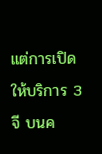แต่การเปิดให้บริการ 3 จี บนค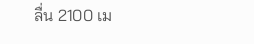ลื่น 2100 เม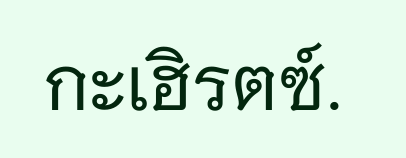กะเฮิรตซ์.